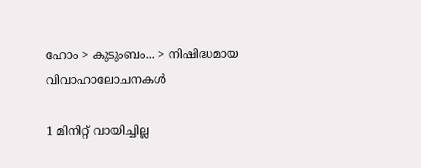ഹോം > കുടുംബം... > നിഷിദ്ധമായ വിവാഹാലോചനകള്‍

1 മിനിറ്റ് വായിച്ചില്ല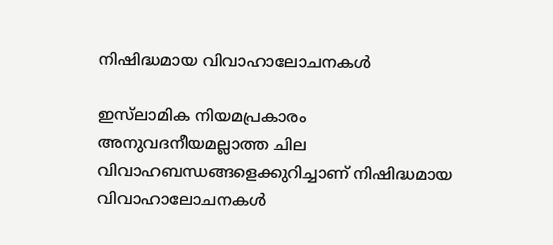നിഷിദ്ധമായ വിവാഹാലോചനകള്‍

ഇസ്‌ലാമിക നിയമപ്രകാരം അനുവദനീയമല്ലാത്ത ചില വിവാഹബന്ധങ്ങളെക്കുറിച്ചാണ് നിഷിദ്ധമായ വിവാഹാലോചനകള്‍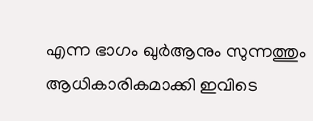എന്ന ഭാഗം ഖുര്‍ആനും സുന്നത്തും ആധികാരികമാക്കി ഇവിടെ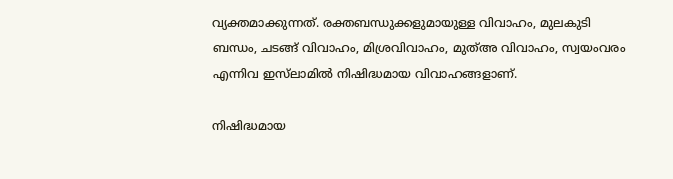വ്യക്തമാക്കുന്നത്. രക്തബന്ധുക്കളുമായുള്ള വിവാഹം, മുലകുടി ബന്ധം, ചടങ്ങ് വിവാഹം, മിശ്രവിവാഹം, മുത്അ വിവാഹം, സ്വയംവരം എന്നിവ ഇസ്‌ലാമില്‍ നിഷിദ്ധമായ വിവാഹങ്ങളാണ്.

നിഷിദ്ധമായ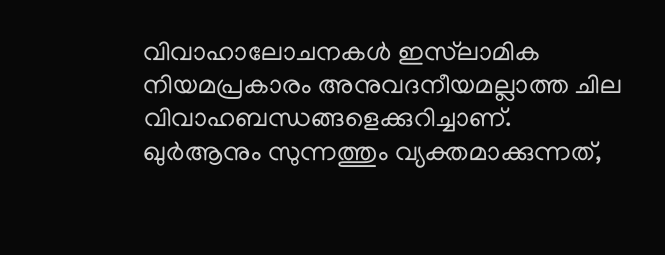വിവാഹാലോചനകള്‍ ഇസ്‌ലാമിക നിയമപ്രകാരം അനുവദനീയമല്ലാത്ത ചില വിവാഹബന്ധങ്ങളെക്കുറിച്ചാണ്. ഖുര്‍ആനും സുന്നത്തും വ്യക്തമാക്കുന്നത്,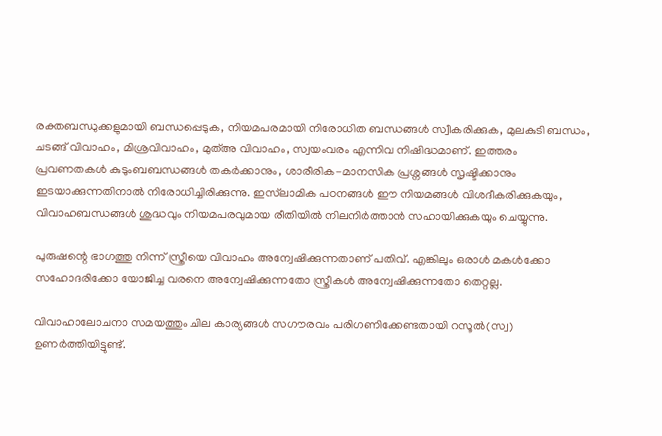രക്തബന്ധുക്കളുമായി ബന്ധപ്പെടുക, നിയമപരമായി നിരോധിത ബന്ധങ്ങള്‍ സ്വീകരിക്കുക, മുലകുടി ബന്ധം, ചടങ്ങ് വിവാഹം, മിശ്രവിവാഹം, മുത്അ വിവാഹം, സ്വയംവരം എന്നിവ നിഷിദ്ധമാണ്. ഇത്തരം പ്രവണതകള്‍ കുടുംബബന്ധങ്ങള്‍ തകര്‍ക്കാനും, ശാരീരിക-മാനസിക പ്രശ്നങ്ങള്‍ സൃഷ്ടിക്കാനും ഇടയാക്കുന്നതിനാല്‍ നിരോധിച്ചിരിക്കുന്നു. ഇസ്‌ലാമിക പഠനങ്ങള്‍ ഈ നിയമങ്ങള്‍ വിശദീകരിക്കുകയും, വിവാഹബന്ധങ്ങള്‍ ശുദ്ധവും നിയമപരവുമായ രീതിയില്‍ നിലനിര്‍ത്താന്‍ സഹായിക്കുകയും ചെയ്യുന്നു.

പുരുഷന്റെ ഭാഗത്തു നിന്ന് സ്ത്രീയെ വിവാഹം അന്വേഷിക്കുന്നതാണ് പതിവ്. എങ്കിലും ഒരാള്‍ മകള്‍ക്കോ സഹോദരിക്കോ യോജിച്ച വരനെ അന്വേഷിക്കുന്നതോ സ്ത്രീകള്‍ അന്വേഷിക്കുന്നതോ തെറ്റല്ല.

വിവാഹാലോചനാ സമയത്തും ചില കാര്യങ്ങള്‍ സഗൗരവം പരിഗണിക്കേണ്ടതായി റസൂല്‍(സ്വ) ഉണര്‍ത്തിയിട്ടുണ്ട്.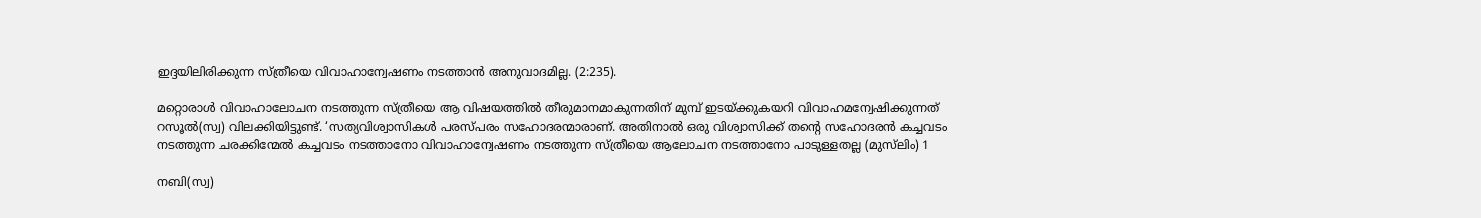ഇദ്ദയിലിരിക്കുന്ന സ്ത്രീയെ വിവാഹാന്വേഷണം നടത്താന്‍ അനുവാദമില്ല. (2:235).

മറ്റൊരാള്‍ വിവാഹാലോചന നടത്തുന്ന സ്ത്രീയെ ആ വിഷയത്തില്‍ തീരുമാനമാകുന്നതിന് മുമ്പ് ഇടയ്ക്കുകയറി വിവാഹമന്വേഷിക്കുന്നത് റസൂല്‍(സ്വ) വിലക്കിയിട്ടുണ്ട്. ‘സത്യവിശ്വാസികള്‍ പരസ്പരം സഹോദരന്മാരാണ്. അതിനാല്‍ ഒരു വിശ്വാസിക്ക് തന്റെ സഹോദരന്‍ കച്ചവടം നടത്തുന്ന ചരക്കിന്മേല്‍ കച്ചവടം നടത്താനോ വിവാഹാന്വേഷണം നടത്തുന്ന സ്ത്രീയെ ആലോചന നടത്താനോ പാടുള്ളതല്ല (മുസ്‌ലിം) 1

നബി(സ്വ)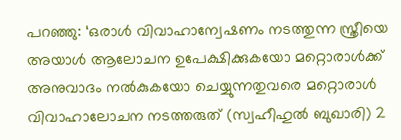പറഞ്ഞു: ‘ഒരാള്‍ വിവാഹാന്വേഷണം നടത്തുന്ന സ്ത്രീയെ അയാള്‍ ആലോചന ഉപേക്ഷിക്കുകയോ മറ്റൊരാള്‍ക്ക് അനുവാദം നല്‍കുകയോ ചെയ്യുന്നതുവരെ മറ്റൊരാള്‍ വിവാഹാലോചന നടത്തരുത് (സ്വഹീഹുല്‍ ബുഖാരി) 2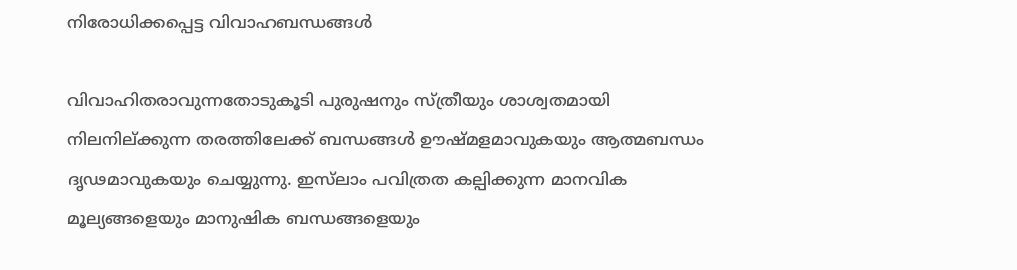നിരോധിക്കപ്പെട്ട വിവാഹബന്ധങ്ങള്‍

വിവാഹിതരാവുന്നതോടുകൂടി പുരുഷനും സ്ത്രീയും ശാശ്വതമായി നിലനില്ക്കുന്ന തരത്തിലേക്ക് ബന്ധങ്ങള്‍ ഊഷ്മളമാവുകയും ആത്മബന്ധം ദൃഢമാവുകയും ചെയ്യുന്നു. ഇസ്‌ലാം പവിത്രത കല്പിക്കുന്ന മാനവിക മൂല്യങ്ങളെയും മാനുഷിക ബന്ധങ്ങളെയും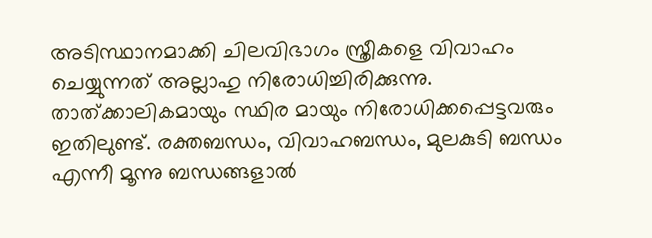അടിസ്ഥാനമാക്കി ചിലവിഭാഗം സ്ത്രീകളെ വിവാഹം ചെയ്യുന്നത് അല്ലാഹു നിരോധിച്ചിരിക്കുന്നു. താത്ക്കാലികമായും സ്ഥിര മായും നിരോധിക്കപ്പെട്ടവരും ഇതിലുണ്ട്. രക്തബന്ധം, വിവാഹബന്ധം, മുലകുടി ബന്ധം എന്നീ മൂന്നു ബന്ധങ്ങളാല്‍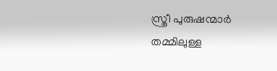സ്ത്രീ പുരുഷന്മാര്‍ തമ്മിലുള്ള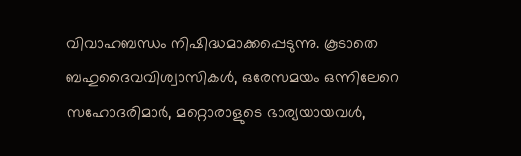വിവാഹബന്ധം നിഷിദ്ധമാക്കപ്പെടുന്നു. കൂടാതെ ബഹുദൈവവിശ്വാസികള്‍, ഒരേസമയം ഒന്നിലേറെ സഹോദരിമാര്‍, മറ്റൊരാളുടെ ഭാര്യയായവള്‍,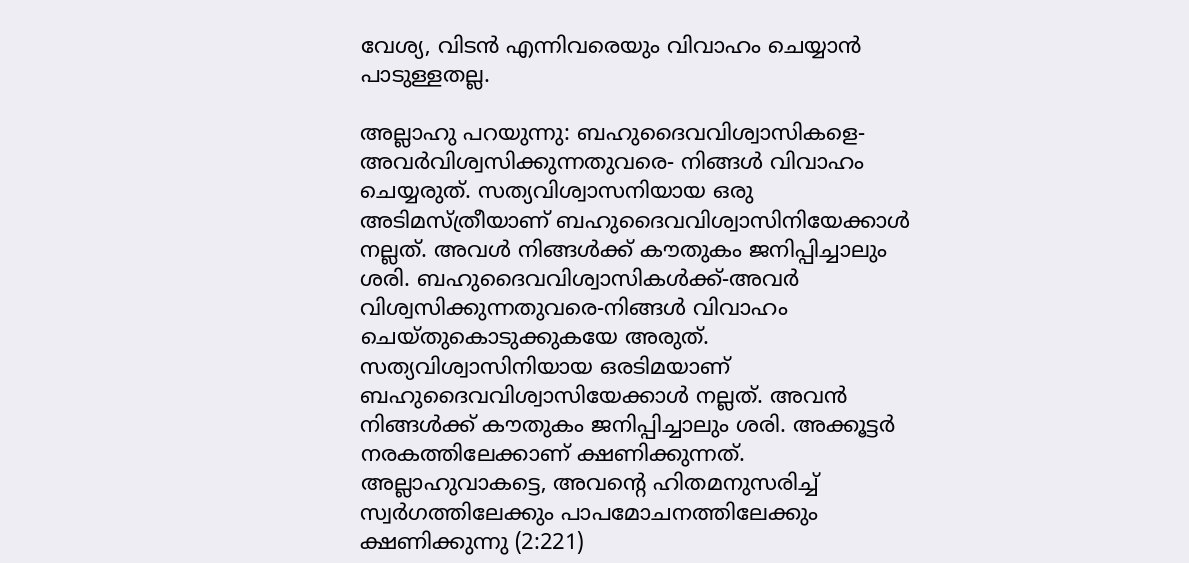വേശ്യ, വിടന്‍ എന്നിവരെയും വിവാഹം ചെയ്യാന്‍ പാടുള്ളതല്ല.

അല്ലാഹു പറയുന്നു: ബഹുദൈവവിശ്വാസികളെ-അവര്‍വിശ്വസിക്കുന്നതുവരെ- നിങ്ങള്‍ വിവാഹം ചെയ്യരുത്. സത്യവിശ്വാസനിയായ ഒരു അടിമസ്ത്രീയാണ് ബഹുദൈവവിശ്വാസിനിയേക്കാള്‍ നല്ലത്. അവള്‍ നിങ്ങള്‍ക്ക് കൗതുകം ജനിപ്പിച്ചാലും ശരി. ബഹുദൈവവിശ്വാസികള്‍ക്ക്-അവര്‍ വിശ്വസിക്കുന്നതുവരെ-നിങ്ങള്‍ വിവാഹം ചെയ്തുകൊടുക്കുകയേ അരുത്. സത്യവിശ്വാസിനിയായ ഒരടിമയാണ് ബഹുദൈവവിശ്വാസിയേക്കാള്‍ നല്ലത്. അവന്‍ നിങ്ങള്‍ക്ക് കൗതുകം ജനിപ്പിച്ചാലും ശരി. അക്കൂട്ടര്‍ നരകത്തിലേക്കാണ് ക്ഷണിക്കുന്നത്. അല്ലാഹുവാകട്ടെ, അവന്റെ ഹിതമനുസരിച്ച് സ്വര്‍ഗത്തിലേക്കും പാപമോചനത്തിലേക്കും ക്ഷണിക്കുന്നു (2:221)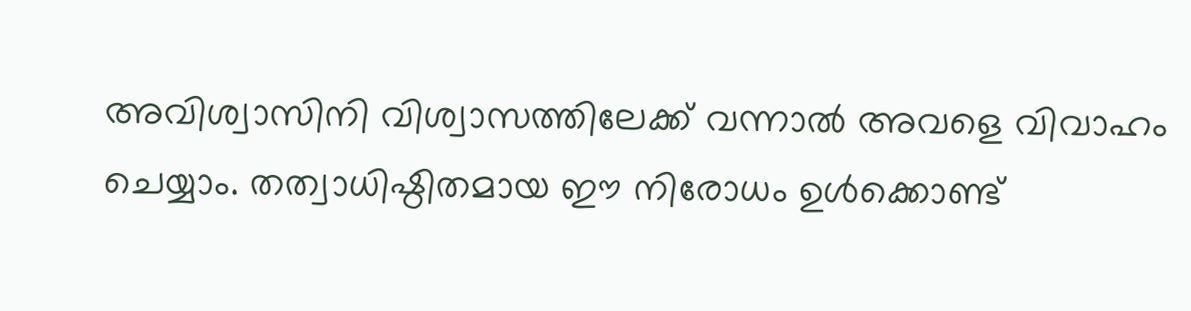അവിശ്വാസിനി വിശ്വാസത്തിലേക്ക് വന്നാല്‍ അവളെ വിവാഹം ചെയ്യാം. തത്വാധിഷ്ഠിതമായ ഈ നിരോധം ഉള്‍ക്കൊണ്ട്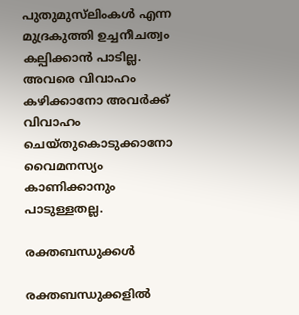പുതുമുസ്‌ലിംകള്‍ എന്ന മുദ്രകുത്തി ഉച്ചനീചത്വം കല്പിക്കാന്‍ പാടില്ല. അവരെ വിവാഹം കഴിക്കാനോ അവര്‍ക്ക് വിവാഹം ചെയ്തുകൊടുക്കാനോ വൈമനസ്യം കാണിക്കാനും പാടുള്ളതല്ല.

രക്തബന്ധുക്കള്‍

രക്തബന്ധുക്കളില്‍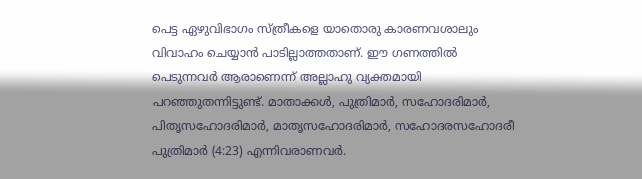പെട്ട ഏഴുവിഭാഗം സ്ത്രീകളെ യാതൊരു കാരണവശാലും വിവാഹം ചെയ്യാന്‍ പാടില്ലാത്തതാണ്. ഈ ഗണത്തില്‍ പെടുന്നവര്‍ ആരാണെന്ന് അല്ലാഹു വ്യക്തമായി പറഞ്ഞുതന്നിട്ടുണ്ട്. മാതാക്കള്‍, പുത്രിമാര്‍, സഹോദരിമാര്‍, പിതൃസഹോദരിമാര്‍, മാതൃസഹോദരിമാര്‍, സഹോദരസഹോദരീ പുത്രിമാര്‍ (4:23) എന്നിവരാണവര്‍.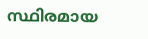സ്ഥിരമായ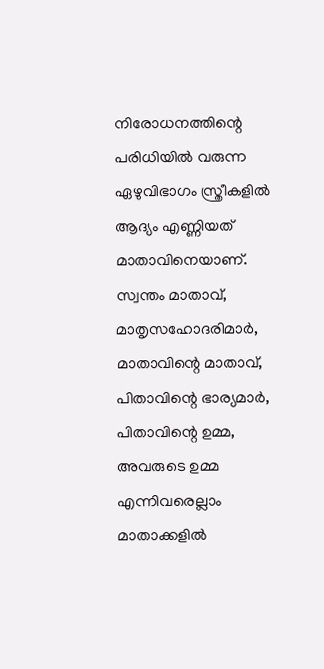നിരോധനത്തിന്റെ പരിധിയില്‍ വരുന്ന ഏഴുവിഭാഗം സ്ത്രീകളില്‍ ആദ്യം എണ്ണിയത് മാതാവിനെയാണ്. സ്വന്തം മാതാവ്, മാതൃസഹോദരിമാര്‍, മാതാവിന്റെ മാതാവ്, പിതാവിന്റെ ഭാര്യമാര്‍, പിതാവിന്റെ ഉമ്മ, അവരുടെ ഉമ്മ എന്നിവരെല്ലാം മാതാക്കളില്‍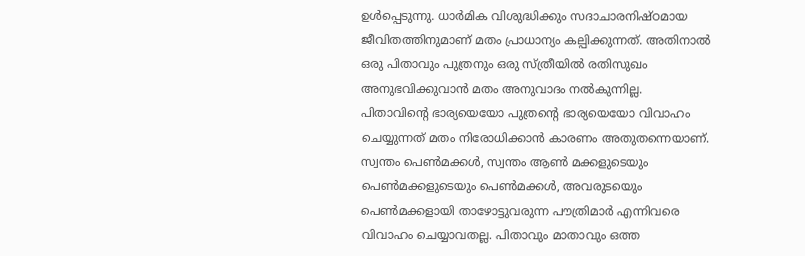ഉള്‍പ്പെടുന്നു. ധാര്‍മിക വിശുദ്ധിക്കും സദാചാരനിഷ്ഠമായ ജീവിതത്തിനുമാണ് മതം പ്രാധാന്യം കല്പിക്കുന്നത്. അതിനാല്‍ ഒരു പിതാവും പുത്രനും ഒരു സ്ത്രീയില്‍ രതിസുഖം അനുഭവിക്കുവാന്‍ മതം അനുവാദം നല്‍കുന്നില്ല. പിതാവിന്റെ ഭാര്യയെയോ പുത്രന്റെ ഭാര്യയെയോ വിവാഹം ചെയ്യുന്നത് മതം നിരോധിക്കാന്‍ കാരണം അതുതന്നെയാണ്. സ്വന്തം പെണ്‍മക്കള്‍, സ്വന്തം ആണ്‍ മക്കളുടെയും പെണ്‍മക്കളുടെയും പെണ്‍മക്കള്‍, അവരുടയെും പെണ്‍മക്കളായി താഴോട്ടുവരുന്ന പൗത്രിമാര്‍ എന്നിവരെ വിവാഹം ചെയ്യാവതല്ല. പിതാവും മാതാവും ഒത്ത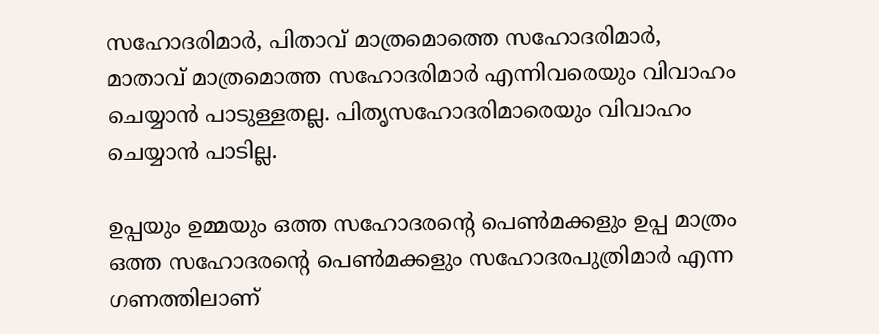സഹോദരിമാര്‍, പിതാവ് മാത്രമൊത്തെ സഹോദരിമാര്‍, മാതാവ് മാത്രമൊത്ത സഹോദരിമാര്‍ എന്നിവരെയും വിവാഹം ചെയ്യാന്‍ പാടുള്ളതല്ല. പിതൃസഹോദരിമാരെയും വിവാഹം ചെയ്യാന്‍ പാടില്ല.

ഉപ്പയും ഉമ്മയും ഒത്ത സഹോദരന്റെ പെണ്‍മക്കളും ഉപ്പ മാത്രം ഒത്ത സഹോദരന്റെ പെണ്‍മക്കളും സഹോദരപുത്രിമാര്‍ എന്ന ഗണത്തിലാണ്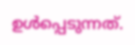ഉള്‍പ്പെടുന്നത്.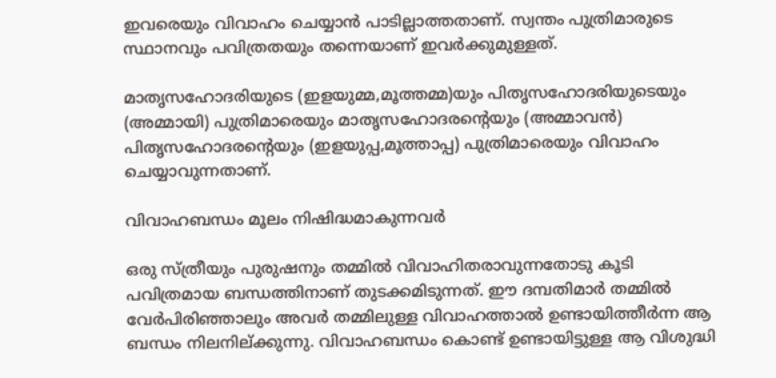ഇവരെയും വിവാഹം ചെയ്യാന്‍ പാടില്ലാത്തതാണ്. സ്വന്തം പുത്രിമാരുടെ സ്ഥാനവും പവിത്രതയും തന്നെയാണ് ഇവര്‍ക്കുമുള്ളത്.

മാതൃസഹോദരിയുടെ (ഇളയുമ്മ,മൂത്തമ്മ)യും പിതൃസഹോദരിയുടെയും (അമ്മായി) പുത്രിമാരെയും മാതൃസഹോദരന്റെയും (അമ്മാവന്‍) പിതൃസഹോദരന്റെയും (ഇളയുപ്പ,മൂത്താപ്പ) പുത്രിമാരെയും വിവാഹം ചെയ്യാവുന്നതാണ്.

വിവാഹബന്ധം മൂലം നിഷിദ്ധമാകുന്നവര്‍

ഒരു സ്ത്രീയും പുരുഷനും തമ്മില്‍ വിവാഹിതരാവുന്നതോടു കൂടി പവിത്രമായ ബന്ധത്തിനാണ് തുടക്കമിടുന്നത്. ഈ ദമ്പതിമാര്‍ തമ്മില്‍ വേര്‍പിരിഞ്ഞാലും അവര്‍ തമ്മിലുള്ള വിവാഹത്താല്‍ ഉണ്ടായിത്തീര്‍ന്ന ആ ബന്ധം നിലനില്ക്കുന്നു. വിവാഹബന്ധം കൊണ്ട് ഉണ്ടായിട്ടുള്ള ആ വിശുദ്ധി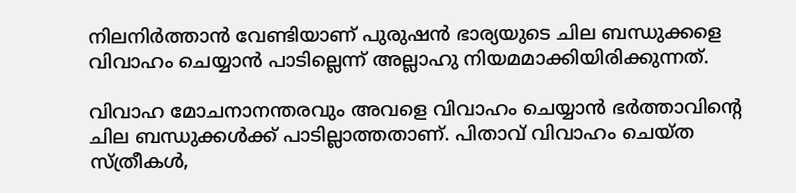നിലനിര്‍ത്താന്‍ വേണ്ടിയാണ് പുരുഷന്‍ ഭാര്യയുടെ ചില ബന്ധുക്കളെ വിവാഹം ചെയ്യാന്‍ പാടില്ലെന്ന് അല്ലാഹു നിയമമാക്കിയിരിക്കുന്നത്.

വിവാഹ മോചനാനന്തരവും അവളെ വിവാഹം ചെയ്യാന്‍ ഭര്‍ത്താവിന്റെ ചില ബന്ധുക്കള്‍ക്ക് പാടില്ലാത്തതാണ്. പിതാവ് വിവാഹം ചെയ്ത സ്ത്രീകള്‍,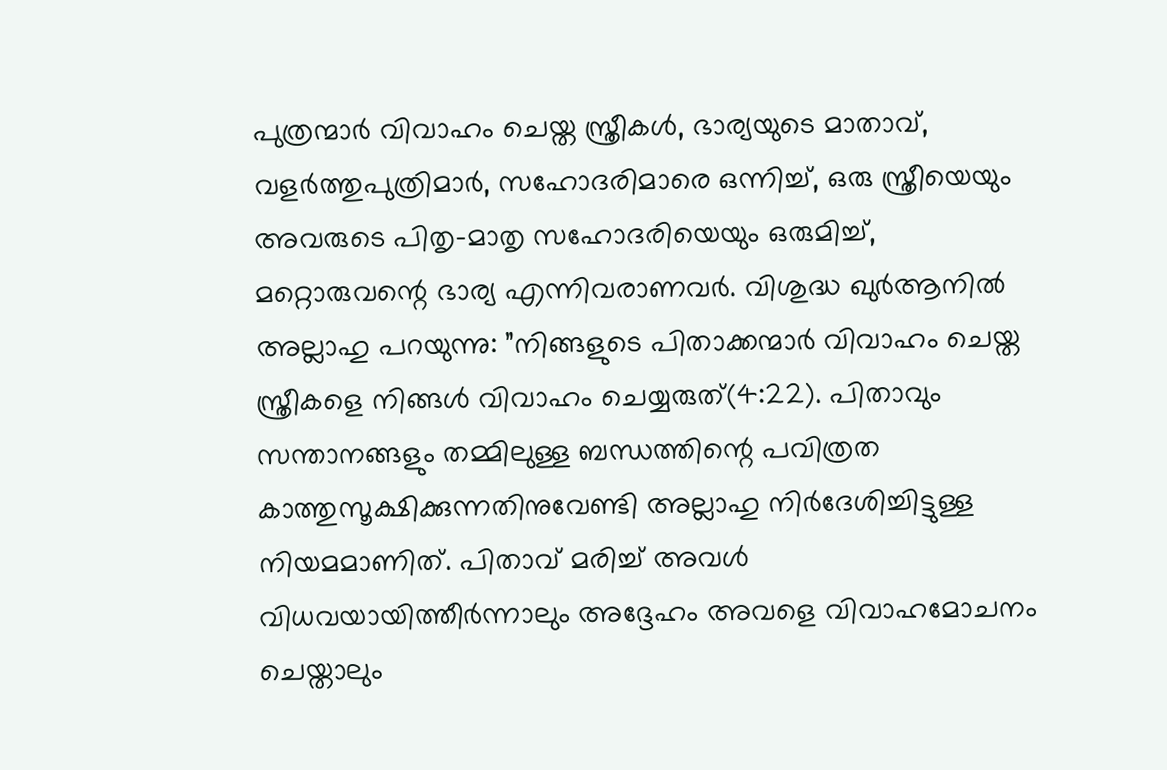പുത്രന്മാര്‍ വിവാഹം ചെയ്ത സ്ത്രീകള്‍, ഭാര്യയുടെ മാതാവ്, വളര്‍ത്തുപുത്രിമാര്‍, സഹോദരിമാരെ ഒന്നിച്ച്, ഒരു സ്ത്രീയെയും അവരുടെ പിതൃ-മാതൃ സഹോദരിയെയും ഒരുമിച്ച്, മറ്റൊരുവന്റെ ഭാര്യ എന്നിവരാണവര്‍. വിശുദ്ധ ഖുര്‍ആനില്‍ അല്ലാഹു പറയുന്നു: ”നിങ്ങളുടെ പിതാക്കന്മാര്‍ വിവാഹം ചെയ്ത സ്ത്രീകളെ നിങ്ങള്‍ വിവാഹം ചെയ്യരുത്(4:22). പിതാവും സന്താനങ്ങളും തമ്മിലുള്ള ബന്ധത്തിന്റെ പവിത്രത കാത്തുസൂക്ഷിക്കുന്നതിനുവേണ്ടി അല്ലാഹു നിര്‍ദേശിച്ചിട്ടുള്ള നിയമമാണിത്. പിതാവ് മരിച്ച് അവള്‍ വിധവയായിത്തീര്‍ന്നാലും അദ്ദേഹം അവളെ വിവാഹമോചനം ചെയ്താലും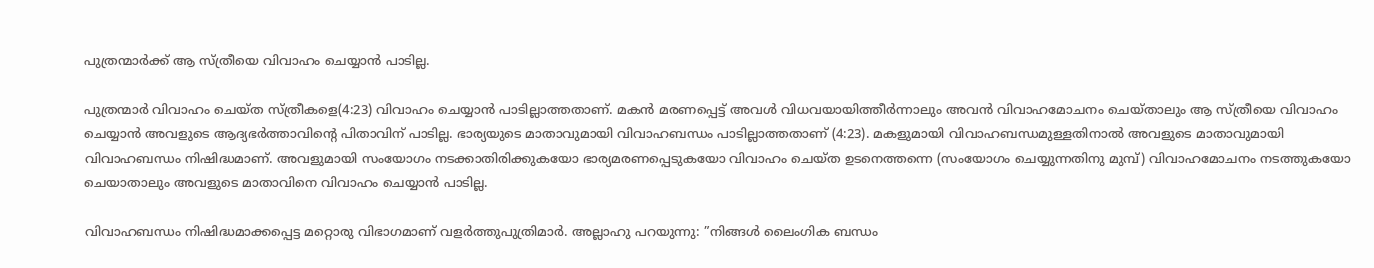പുത്രന്മാര്‍ക്ക് ആ സ്ത്രീയെ വിവാഹം ചെയ്യാന്‍ പാടില്ല.

പുത്രന്മാര്‍ വിവാഹം ചെയ്ത സ്ത്രീകളെ(4:23) വിവാഹം ചെയ്യാന്‍ പാടില്ലാത്തതാണ്. മകന്‍ മരണപ്പെട്ട് അവള്‍ വിധവയായിത്തീര്‍ന്നാലും അവന്‍ വിവാഹമോചനം ചെയ്താലും ആ സ്ത്രീയെ വിവാഹം ചെയ്യാന്‍ അവളുടെ ആദ്യഭര്‍ത്താവിന്റെ പിതാവിന് പാടില്ല. ഭാര്യയുടെ മാതാവുമായി വിവാഹബന്ധം പാടില്ലാത്തതാണ് (4:23). മകളുമായി വിവാഹബന്ധമുള്ളതിനാല്‍ അവളുടെ മാതാവുമായി വിവാഹബന്ധം നിഷിദ്ധമാണ്. അവളുമായി സംയോഗം നടക്കാതിരിക്കുകയോ ഭാര്യമരണപ്പെടുകയോ വിവാഹം ചെയ്ത ഉടനെത്തന്നെ (സംയോഗം ചെയ്യുന്നതിനു മുമ്പ്) വിവാഹമോചനം നടത്തുകയോ ചെയാതാലും അവളുടെ മാതാവിനെ വിവാഹം ചെയ്യാന്‍ പാടില്ല.

വിവാഹബന്ധം നിഷിദ്ധമാക്കപ്പെട്ട മറ്റൊരു വിഭാഗമാണ് വളര്‍ത്തുപുത്രിമാര്‍. അല്ലാഹു പറയുന്നു: ”നിങ്ങള്‍ ലൈംഗിക ബന്ധം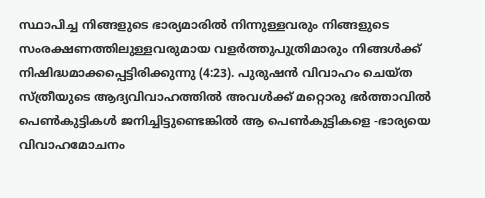സ്ഥാപിച്ച നിങ്ങളുടെ ഭാര്യമാരില്‍ നിന്നുള്ളവരും നിങ്ങളുടെ സംരക്ഷണത്തിലുള്ളവരുമായ വളര്‍ത്തുപുത്രിമാരും നിങ്ങള്‍ക്ക് നിഷിദ്ധമാക്കപ്പെട്ടിരിക്കുന്നു (4:23). പുരുഷന്‍ വിവാഹം ചെയ്ത സ്ത്രീയുടെ ആദ്യവിവാഹത്തില്‍ അവള്‍ക്ക് മറ്റൊരു ഭര്‍ത്താവില്‍ പെണ്‍കുട്ടികള്‍ ജനിച്ചിട്ടുണ്ടെങ്കില്‍ ആ പെണ്‍കുട്ടികളെ -ഭാര്യയെ വിവാഹമോചനം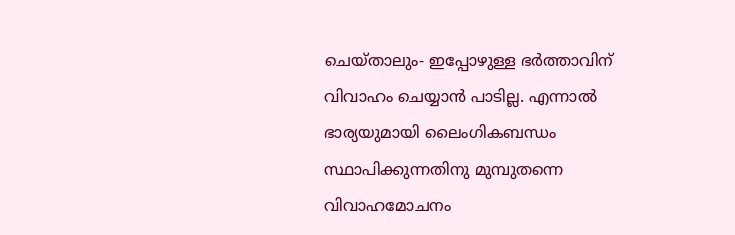ചെയ്താലും- ഇപ്പോഴുള്ള ഭര്‍ത്താവിന് വിവാഹം ചെയ്യാന്‍ പാടില്ല. എന്നാല്‍ ഭാര്യയുമായി ലൈംഗികബന്ധം സ്ഥാപിക്കുന്നതിനു മുമ്പുതന്നെ വിവാഹമോചനം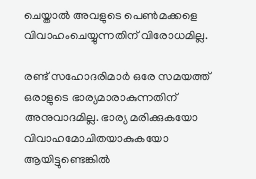ചെയ്താല്‍ അവളുടെ പെണ്‍മക്കളെ വിവാഹംചെയ്യുന്നതിന് വിരോധമില്ല.

രണ്ട് സഹോദരിമാര്‍ ഒരേ സമയത്ത് ഒരാളുടെ ഭാര്യമാരാകുന്നതിന് അനുവാദമില്ല. ഭാര്യ മരിക്കുകയോ വിവാഹമോചിതയാകുകയോ ആയിട്ടുണ്ടെങ്കില്‍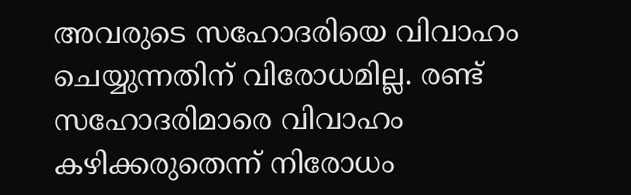അവരുടെ സഹോദരിയെ വിവാഹം ചെയ്യുന്നതിന് വിരോധമില്ല. രണ്ട് സഹോദരിമാരെ വിവാഹം കഴിക്കരുതെന്ന് നിരോധം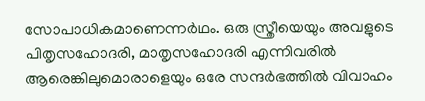സോപാധികമാണെന്നര്‍ഥം. ഒരു സ്ത്രീയെയും അവളുടെ പിതൃസഹോദരി, മാതൃസഹോദരി എന്നിവരില്‍ ആരെങ്കിലുമൊരാളെയും ഒരേ സന്ദര്‍ഭത്തില്‍ വിവാഹം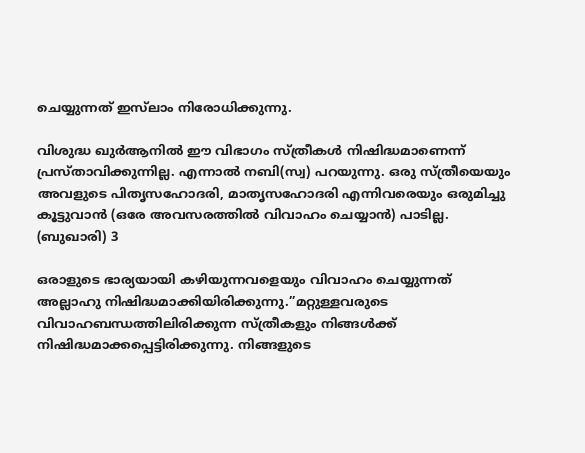ചെയ്യുന്നത് ഇസ്‌ലാം നിരോധിക്കുന്നു.

വിശുദ്ധ ഖുര്‍ആനില്‍ ഈ വിഭാഗം സ്ത്രീകള്‍ നിഷിദ്ധമാണെന്ന് പ്രസ്താവിക്കുന്നില്ല. എന്നാല്‍ നബി(സ്വ) പറയുന്നു. ഒരു സ്ത്രീയെയും അവളുടെ പിതൃസഹോദരി, മാതൃസഹോദരി എന്നിവരെയും ഒരുമിച്ചു കൂട്ടുവാന്‍ (ഒരേ അവസരത്തില്‍ വിവാഹം ചെയ്യാന്‍) പാടില്ല. (ബുഖാരി) 3

ഒരാളുടെ ഭാര്യയായി കഴിയുന്നവളെയും വിവാഹം ചെയ്യുന്നത് അല്ലാഹു നിഷിദ്ധമാക്കിയിരിക്കുന്നു.”മറ്റുള്ളവരുടെ വിവാഹബന്ധത്തിലിരിക്കുന്ന സ്ത്രീകളും നിങ്ങള്‍ക്ക് നിഷിദ്ധമാക്കപ്പെട്ടിരിക്കുന്നു. നിങ്ങളുടെ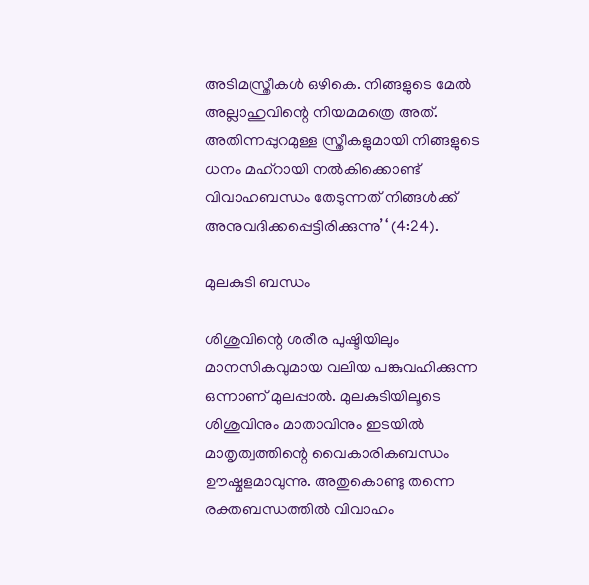അടിമസ്ത്രീകള്‍ ഒഴികെ. നിങ്ങളുടെ മേല്‍ അല്ലാഹുവിന്റെ നിയമമത്രെ അത്. അതിന്നപ്പുറമുള്ള സ്ത്രീകളുമായി നിങ്ങളുടെ ധനം മഹ്‌റായി നല്‍കിക്കൊണ്ട്  വിവാഹബന്ധം തേടുന്നത് നിങ്ങള്‍ക്ക് അനുവദിക്കപ്പെട്ടിരിക്കുന്നു’‘ (4:24).

മുലകുടി ബന്ധം

ശിശുവിന്റെ ശരീര പുഷ്ടിയിലും മാനസികവുമായ വലിയ പങ്കുവഹിക്കുന്ന ഒന്നാണ് മുലപ്പാല്‍. മുലകുടിയിലൂടെ ശിശുവിനും മാതാവിനും ഇടയില്‍ മാതൃത്വത്തിന്റെ വൈകാരികബന്ധം ഊഷ്മളമാവുന്നു. അതുകൊണ്ടു തന്നെ രക്തബന്ധത്തില്‍ വിവാഹം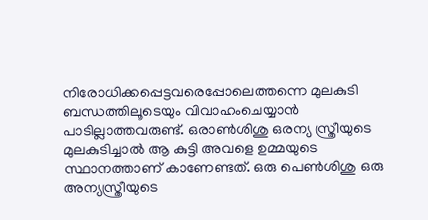നിരോധിക്കപ്പെട്ടവരെപ്പോലെത്തന്നെ മുലകുടി ബന്ധത്തിലൂടെയും വിവാഹംചെയ്യാന്‍ പാടില്ലാത്തവരുണ്ട്. ഒരാണ്‍ശിശു ഒരന്യ സ്ത്രീയുടെ മുലകുടിച്ചാല്‍ ആ കുട്ടി അവളെ ഉമ്മയുടെ സ്ഥാനത്താണ് കാണേണ്ടത്. ഒരു പെണ്‍ശിശു ഒരു അന്യസ്ത്രീയുടെ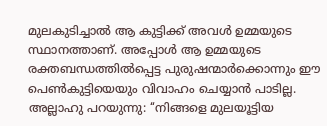മുലകുടിച്ചാല്‍ ആ കുട്ടിക്ക് അവള്‍ ഉമ്മയുടെ സ്ഥാനത്താണ്. അപ്പോള്‍ ആ ഉമ്മയുടെ രക്തബന്ധത്തില്‍പ്പെട്ട പുരുഷന്മാര്‍ക്കൊന്നും ഈ പെണ്‍കുട്ടിയെയും വിവാഹം ചെയ്യാന്‍ പാടില്ല. അല്ലാഹു പറയുന്നു: ‘‘നിങ്ങളെ മുലയൂട്ടിയ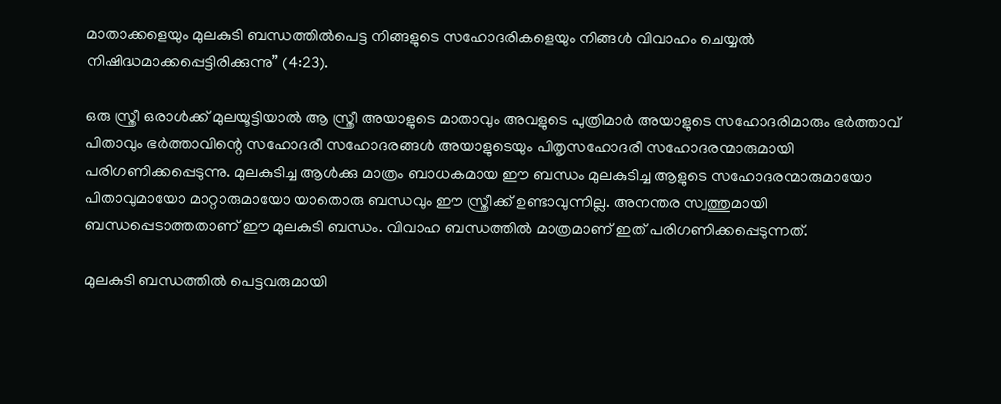മാതാക്കളെയും മുലകുടി ബന്ധത്തില്‍പെട്ട നിങ്ങളുടെ സഹോദരികളെയും നിങ്ങള്‍ വിവാഹം ചെയ്യല്‍ നിഷിദ്ധമാക്കപ്പെട്ടിരിക്കുന്നു” (4:23).

ഒരു സ്ത്രീ ഒരാള്‍ക്ക് മുലയൂട്ടിയാല്‍ ആ സ്ത്രീ അയാളുടെ മാതാവും അവളുടെ പുത്രിമാര്‍ അയാളുടെ സഹോദരിമാരും ഭര്‍ത്താവ് പിതാവും ഭര്‍ത്താവിന്റെ സഹോദരീ സഹോദരങ്ങള്‍ അയാളുടെയും പിതൃസഹോദരീ സഹോദരന്മാരുമായി പരിഗണിക്കപ്പെടുന്നു. മുലകുടിച്ച ആള്‍ക്കു മാത്രം ബാധകമായ ഈ ബന്ധം മുലകുടിച്ച ആളുടെ സഹോദരന്മാരുമായോ പിതാവുമായോ മാറ്റാരുമായോ യാതൊരു ബന്ധവും ഈ സ്ത്രീക്ക് ഉണ്ടാവുന്നില്ല. അനന്തര സ്വത്തുമായി ബന്ധപ്പെടാത്തതാണ് ഈ മുലകുടി ബന്ധം. വിവാഹ ബന്ധത്തില്‍ മാത്രമാണ് ഇത് പരിഗണിക്കപ്പെടുന്നത്.

മുലകുടി ബന്ധത്തില്‍ പെട്ടവരുമായി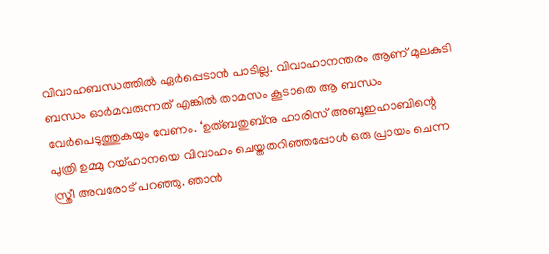വിവാഹബന്ധത്തില്‍ ഏര്‍പ്പെടാന്‍ പാടില്ല. വിവാഹാനന്തരം ആണ് മുലകുടി ബന്ധം ഓര്‍മവരുന്നത് എങ്കില്‍ താമസം കൂടാതെ ആ ബന്ധം വേര്‍പെടുത്തുകയും വേണം. ‘ഉത്ബതുബ്‌നു ഹാരിസ് അബൂഇഹാബിന്റെ പുത്രി ഉമ്മു റയ്ഹാനയെ വിവാഹം ചെയ്തതറിഞ്ഞപ്പോള്‍ ഒരു പ്രായം ചെന്ന സ്ത്രീ അവരോട് പറഞ്ഞു. ഞാന്‍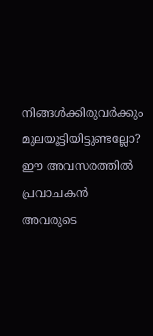നിങ്ങള്‍ക്കിരുവര്‍ക്കും മുലയൂട്ടിയിട്ടുണ്ടല്ലോ? ഈ അവസരത്തില്‍ പ്രവാചകന്‍ അവരുടെ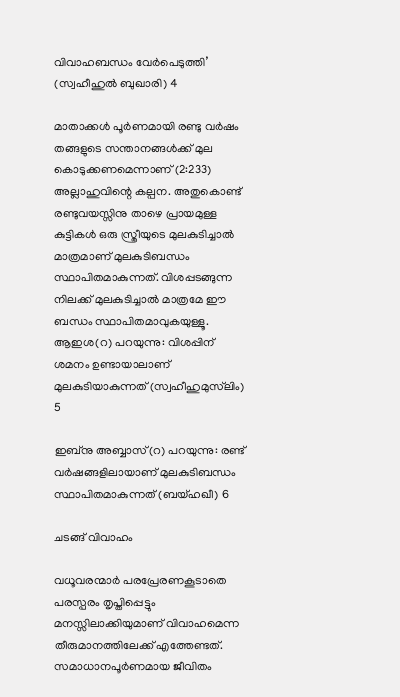വിവാഹബന്ധം വേര്‍പെടുത്തി’ (സ്വഹീഹുല്‍ ബുഖാരി) 4

മാതാക്കള്‍ പൂര്‍ണമായി രണ്ടു വര്‍ഷം തങ്ങളുടെ സന്താനങ്ങള്‍ക്ക് മുല കൊടുക്കണമെന്നാണ് (2:233) അല്ലാഹുവിന്റെ കല്പന. അതുകൊണ്ട് രണ്ടുവയസ്സിനു താഴെ പ്രായമുള്ള കുട്ടികള്‍ ഒരു സ്ത്രീയുടെ മുലകുടിച്ചാല്‍ മാത്രമാണ് മുലകുടിബന്ധം സ്ഥാപിതമാകുന്നത്. വിശപ്പടങ്ങുന്ന നിലക്ക് മുലകുടിച്ചാല്‍ മാത്രമേ ഈ ബന്ധം സ്ഥാപിതമാവുകയുള്ളൂ. ആഇശ(റ) പറയുന്നു: വിശപ്പിന് ശമനം ഉണ്ടായാലാണ് മുലകുടിയാകുന്നത് (സ്വഹീഹുമുസ്‌ലിം) 5

ഇബ്‌നു അബ്ബാസ്(റ) പറയുന്നു: രണ്ട് വര്‍ഷങ്ങളിലായാണ് മുലകുടിബന്ധം സ്ഥാപിതമാകുന്നത് (ബയ്ഹഖീ) 6

ചടങ്ങ് വിവാഹം

വധൂവരന്മാര്‍ പരപ്രേരണകൂടാതെ പരസ്പരം തൃപ്തിപ്പെട്ടും മനസ്സിലാക്കിയുമാണ് വിവാഹമെന്ന തീരുമാനത്തിലേക്ക് എത്തേണ്ടത്. സമാധാനപൂര്‍ണമായ ജീവിതം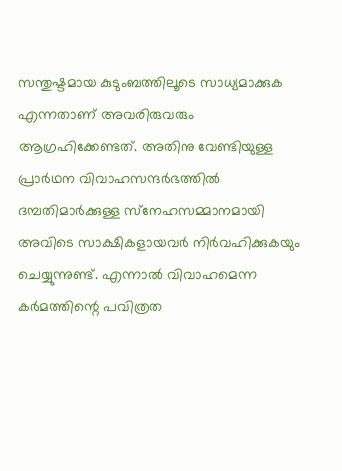സന്തുഷ്ടമായ കുടുംബത്തിലൂടെ സാധ്യമാക്കുക എന്നതാണ് അവരിരുവരും ആഗ്രഹിക്കേണ്ടത്. അതിനു വേണ്ടിയുള്ള പ്രാര്‍ഥന വിവാഹസന്ദര്‍ഭത്തില്‍ ദമ്പതിമാര്‍ക്കുള്ള സ്‌നേഹസമ്മാനമായി അവിടെ സാക്ഷികളായവര്‍ നിര്‍വഹിക്കുകയും ചെയ്യുന്നുണ്ട്. എന്നാല്‍ വിവാഹമെന്ന കര്‍മത്തിന്റെ പവിത്രത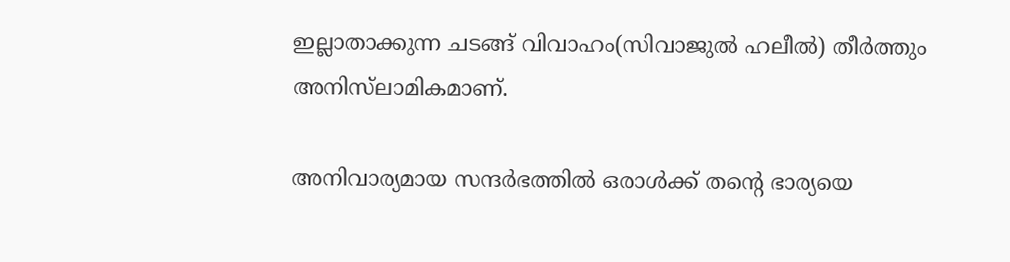ഇല്ലാതാക്കുന്ന ചടങ്ങ് വിവാഹം(സിവാജുല്‍ ഹലീല്‍) തീര്‍ത്തും അനിസ്‌ലാമികമാണ്.

അനിവാര്യമായ സന്ദര്‍ഭത്തില്‍ ഒരാള്‍ക്ക് തന്റെ ഭാര്യയെ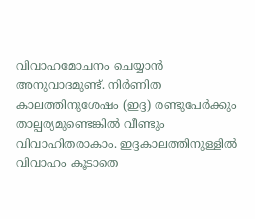വിവാഹമോചനം ചെയ്യാന്‍ അനുവാദമുണ്ട്. നിര്‍ണിത കാലത്തിനുശേഷം (ഇദ്ദ) രണ്ടുപേര്‍ക്കും താല്പര്യമുണ്ടെങ്കില്‍ വീണ്ടും വിവാഹിതരാകാം. ഇദ്ദകാലത്തിനുള്ളില്‍ വിവാഹം കൂടാതെ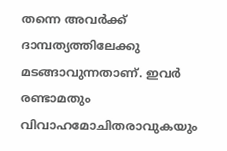തന്നെ അവര്‍ക്ക് ദാമ്പത്യത്തിലേക്കു മടങ്ങാവുന്നതാണ്. ഇവര്‍ രണ്ടാമതും വിവാഹമോചിതരാവുകയും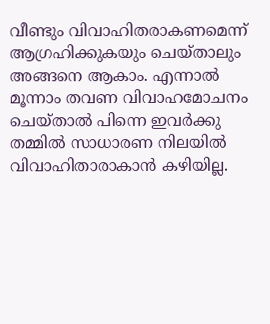വീണ്ടും വിവാഹിതരാകണമെന്ന് ആഗ്രഹിക്കുകയും ചെയ്താലും അങ്ങനെ ആകാം. എന്നാല്‍ മൂന്നാം തവണ വിവാഹമോചനം ചെയ്താല്‍ പിന്നെ ഇവര്‍ക്കു തമ്മില്‍ സാധാരണ നിലയില്‍ വിവാഹിതാരാകാന്‍ കഴിയില്ല.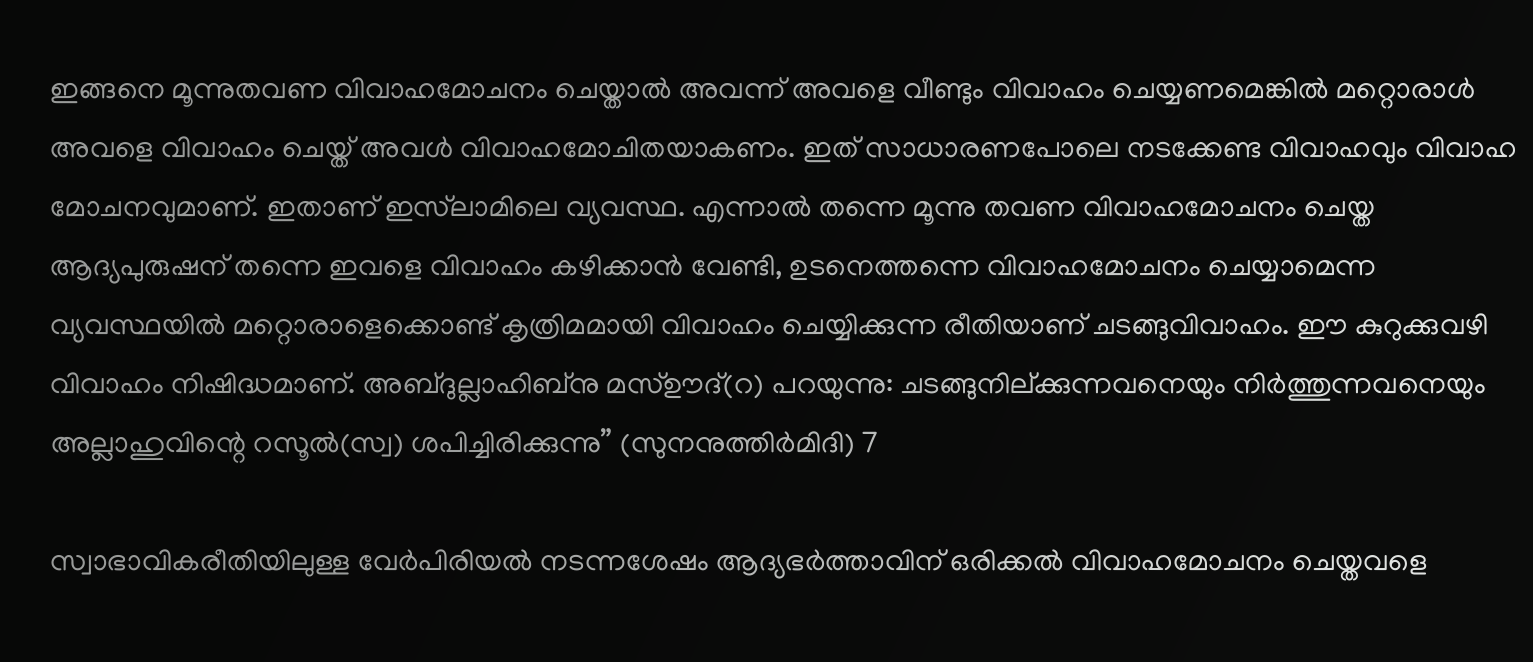ഇങ്ങനെ മൂന്നുതവണ വിവാഹമോചനം ചെയ്താല്‍ അവന്ന് അവളെ വീണ്ടും വിവാഹം ചെയ്യണമെങ്കില്‍ മറ്റൊരാള്‍ അവളെ വിവാഹം ചെയ്ത് അവള്‍ വിവാഹമോചിതയാകണം. ഇത് സാധാരണപോലെ നടക്കേണ്ട വിവാഹവും വിവാഹ മോചനവുമാണ്. ഇതാണ് ഇസ്‌ലാമിലെ വ്യവസ്ഥ. എന്നാല്‍ തന്നെ മൂന്നു തവണ വിവാഹമോചനം ചെയ്ത ആദ്യപുരുഷന് തന്നെ ഇവളെ വിവാഹം കഴിക്കാന്‍ വേണ്ടി, ഉടനെത്തന്നെ വിവാഹമോചനം ചെയ്യാമെന്ന വ്യവസ്ഥയില്‍ മറ്റൊരാളെക്കൊണ്ട് കൃത്രിമമായി വിവാഹം ചെയ്യിക്കുന്ന രീതിയാണ് ചടങ്ങുവിവാഹം. ഈ കുറുക്കുവഴി വിവാഹം നിഷിദ്ധമാണ്. അബ്ദുല്ലാഹിബ്‌നു മസ്ഊദ്(റ) പറയുന്നു: ചടങ്ങുനില്ക്കുന്നവനെയും നിര്‍ത്തുന്നവനെയും അല്ലാഹുവിന്റെ റസൂല്‍(സ്വ) ശപിച്ചിരിക്കുന്നു” (സുനനുത്തിര്‍മിദി) 7

സ്വാഭാവികരീതിയിലുള്ള വേര്‍പിരിയല്‍ നടന്നശേഷം ആദ്യഭര്‍ത്താവിന് ഒരിക്കല്‍ വിവാഹമോചനം ചെയ്തവളെ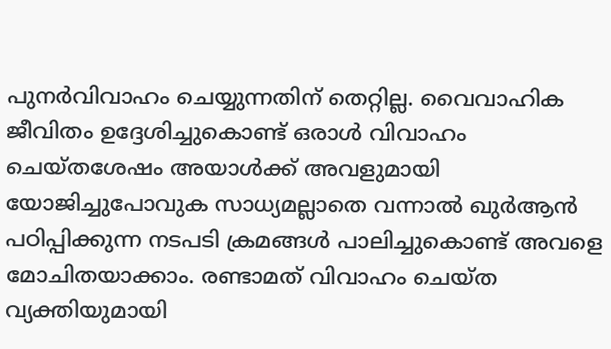പുനര്‍വിവാഹം ചെയ്യുന്നതിന് തെറ്റില്ല. വൈവാഹിക ജീവിതം ഉദ്ദേശിച്ചുകൊണ്ട് ഒരാള്‍ വിവാഹം ചെയ്തശേഷം അയാള്‍ക്ക് അവളുമായി യോജിച്ചുപോവുക സാധ്യമല്ലാതെ വന്നാല്‍ ഖുര്‍ആന്‍ പഠിപ്പിക്കുന്ന നടപടി ക്രമങ്ങള്‍ പാലിച്ചുകൊണ്ട് അവളെ മോചിതയാക്കാം. രണ്ടാമത് വിവാഹം ചെയ്ത വ്യക്തിയുമായി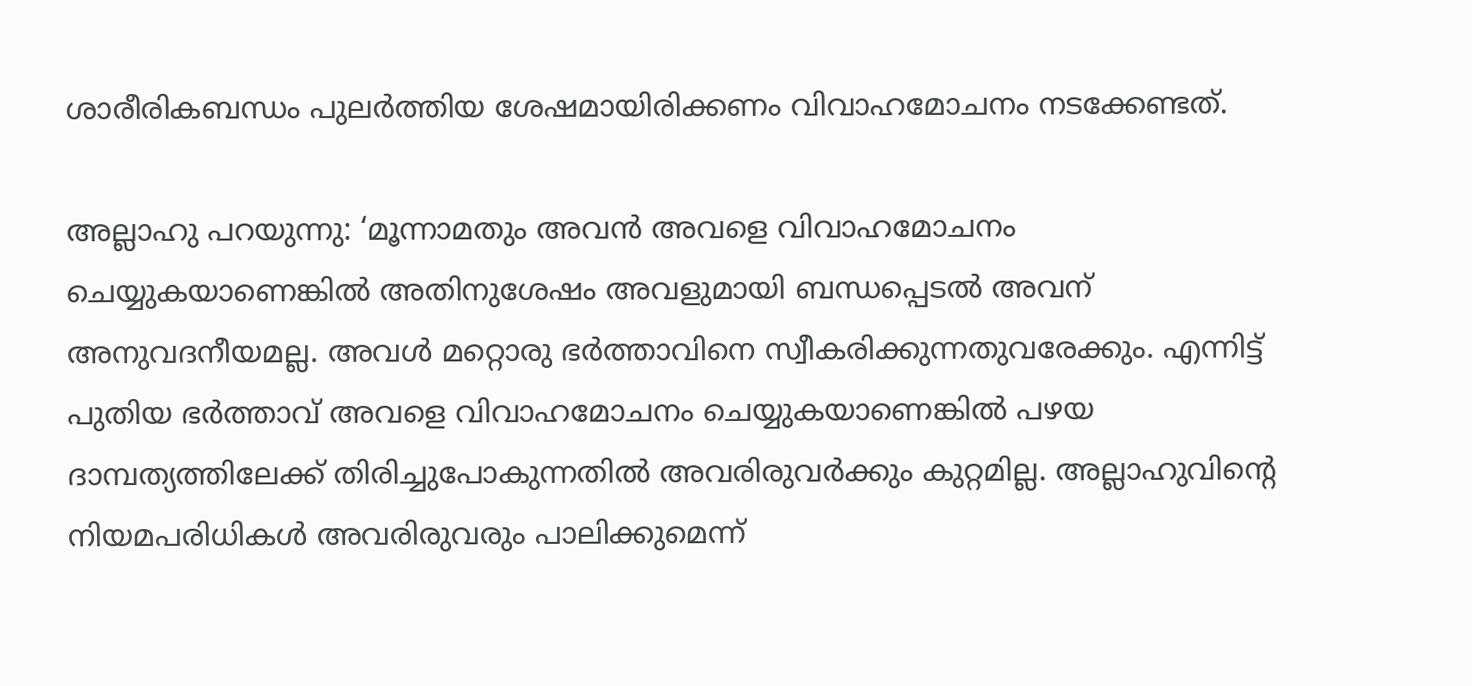ശാരീരികബന്ധം പുലര്‍ത്തിയ ശേഷമായിരിക്കണം വിവാഹമോചനം നടക്കേണ്ടത്.

അല്ലാഹു പറയുന്നു: ‘മൂന്നാമതും അവന്‍ അവളെ വിവാഹമോചനം ചെയ്യുകയാണെങ്കില്‍ അതിനുശേഷം അവളുമായി ബന്ധപ്പെടല്‍ അവന് അനുവദനീയമല്ല. അവള്‍ മറ്റൊരു ഭര്‍ത്താവിനെ സ്വീകരിക്കുന്നതുവരേക്കും. എന്നിട്ട് പുതിയ ഭര്‍ത്താവ് അവളെ വിവാഹമോചനം ചെയ്യുകയാണെങ്കില്‍ പഴയ ദാമ്പത്യത്തിലേക്ക് തിരിച്ചുപോകുന്നതില്‍ അവരിരുവര്‍ക്കും കുറ്റമില്ല. അല്ലാഹുവിന്റെ നിയമപരിധികള്‍ അവരിരുവരും പാലിക്കുമെന്ന്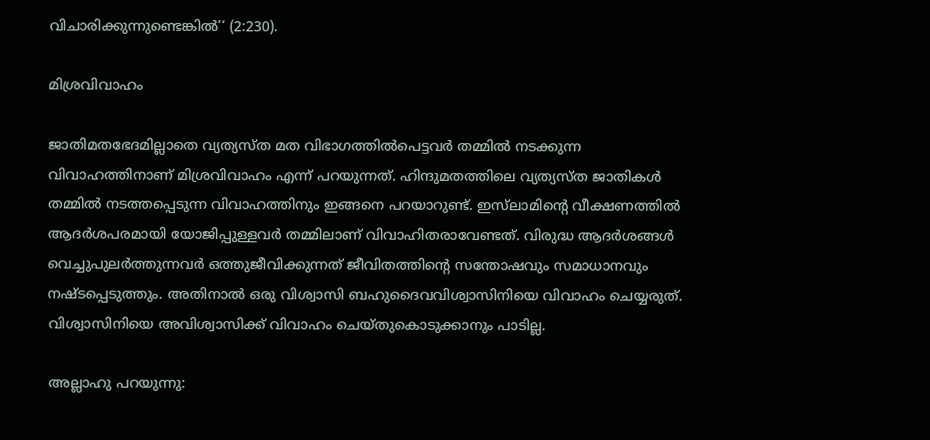വിചാരിക്കുന്നുണ്ടെങ്കില്‍’‘ (2:230).

മിശ്രവിവാഹം

ജാതിമതഭേദമില്ലാതെ വ്യത്യസ്ത മത വിഭാഗത്തില്‍പെട്ടവര്‍ തമ്മില്‍ നടക്കുന്ന വിവാഹത്തിനാണ് മിശ്രവിവാഹം എന്ന് പറയുന്നത്. ഹിന്ദുമതത്തിലെ വ്യത്യസ്ത ജാതികള്‍ തമ്മില്‍ നടത്തപ്പെടുന്ന വിവാഹത്തിനും ഇങ്ങനെ പറയാറുണ്ട്. ഇസ്‌ലാമിന്റെ വീക്ഷണത്തില്‍ ആദര്‍ശപരമായി യോജിപ്പുള്ളവര്‍ തമ്മിലാണ് വിവാഹിതരാവേണ്ടത്. വിരുദ്ധ ആദര്‍ശങ്ങള്‍ വെച്ചുപുലര്‍ത്തുന്നവര്‍ ഒത്തുജീവിക്കുന്നത് ജീവിതത്തിന്റെ സന്തോഷവും സമാധാനവും നഷ്ടപ്പെടുത്തും. അതിനാല്‍ ഒരു വിശ്വാസി ബഹുദൈവവിശ്വാസിനിയെ വിവാഹം ചെയ്യരുത്. വിശ്വാസിനിയെ അവിശ്വാസിക്ക് വിവാഹം ചെയ്തുകൊടുക്കാനും പാടില്ല.

അല്ലാഹു പറയുന്നു: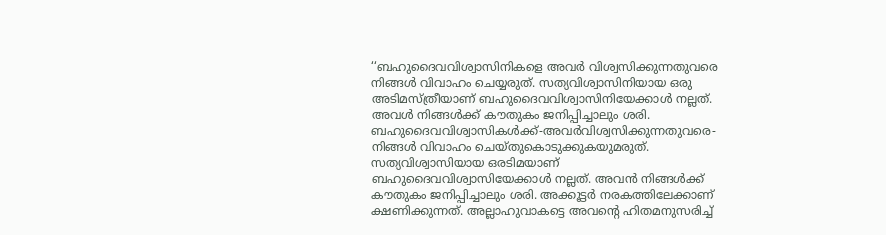‘‘ബഹുദൈവവിശ്വാസിനികളെ അവര്‍ വിശ്വസിക്കുന്നതുവരെ നിങ്ങള്‍ വിവാഹം ചെയ്യരുത്. സത്യവിശ്വാസിനിയായ ഒരു അടിമസ്ത്രീയാണ് ബഹുദൈവവിശ്വാസിനിയേക്കാള്‍ നല്ലത്. അവള്‍ നിങ്ങള്‍ക്ക് കൗതുകം ജനിപ്പിച്ചാലും ശരി. ബഹുദൈവവിശ്വാസികള്‍ക്ക്-അവര്‍വിശ്വസിക്കുന്നതുവരെ- നിങ്ങള്‍ വിവാഹം ചെയ്തുകൊടുക്കുകയുമരുത്. സത്യവിശ്വാസിയായ ഒരടിമയാണ് ബഹുദൈവവിശ്വാസിയേക്കാള്‍ നല്ലത്. അവന്‍ നിങ്ങള്‍ക്ക് കൗതുകം ജനിപ്പിച്ചാലും ശരി. അക്കൂട്ടര്‍ നരകത്തിലേക്കാണ് ക്ഷണിക്കുന്നത്. അല്ലാഹുവാകട്ടെ അവന്റെ ഹിതമനുസരിച്ച്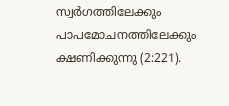സ്വര്‍ഗത്തിലേക്കും പാപമോചനത്തിലേക്കും ക്ഷണിക്കുന്നു (2:221).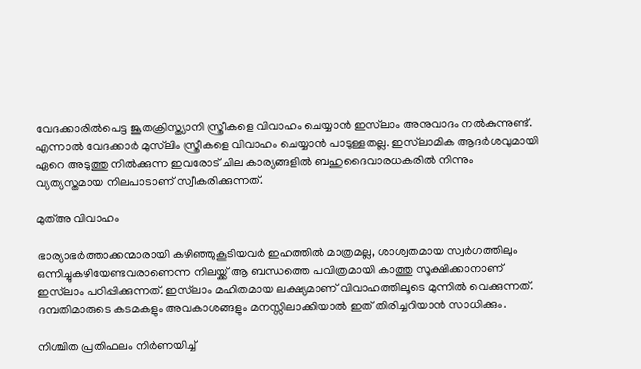വേദക്കാരില്‍പെട്ട ജൂതക്രിസ്ത്യാനി സ്ത്രീകളെ വിവാഹം ചെയ്യാന്‍ ഇസ്‌ലാം അനുവാദം നല്‍കുന്നുണ്ട്. എന്നാല്‍ വേദക്കാര്‍ മുസ്‌ലിം സ്ത്രീകളെ വിവാഹം ചെയ്യാന്‍ പാടുള്ളതല്ല. ഇസ്‌ലാമിക ആദര്‍ശവുമായി ഏറെ അടുത്തു നില്‍ക്കുന്ന ഇവരോട് ചില കാര്യങ്ങളില്‍ ബഹുദൈവാരധകരില്‍ നിന്നും വ്യത്യസ്തമായ നിലപാടാണ് സ്വീകരിക്കുന്നത്.

മുത്അ വിവാഹം

ഭാര്യാഭര്‍ത്താക്കന്മാരായി കഴിഞ്ഞുകൂടിയവര്‍ ഇഹത്തില്‍ മാത്രമല്ല, ശാശ്വതമായ സ്വര്‍ഗത്തിലും ഒന്നിച്ചുകഴിയേണ്ടവരാണെന്ന നിലയ്ക്ക് ആ ബന്ധത്തെ പവിത്രമായി കാത്തു സൂക്ഷിക്കാനാണ് ഇസ്‌ലാം പഠിപ്പിക്കുന്നത്. ഇസ്‌ലാം മഹിതമായ ലക്ഷ്യമാണ് വിവാഹത്തിലൂടെ മുന്നില്‍ വെക്കുന്നത്. ദമ്പതിമാരുടെ കടമകളും അവകാശങ്ങളും മനസ്സിലാക്കിയാല്‍ ഇത് തിരിച്ചറിയാന്‍ സാധിക്കും.

നിശ്ചിത പ്രതിഫലം നിര്‍ണയിച്ച്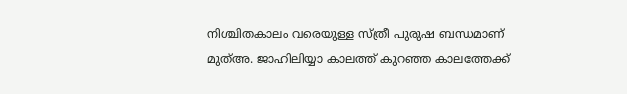നിശ്ചിതകാലം വരെയുള്ള സ്ത്രീ പുരുഷ ബന്ധമാണ് മുത്അ. ജാഹിലിയ്യാ കാലത്ത് കുറഞ്ഞ കാലത്തേക്ക്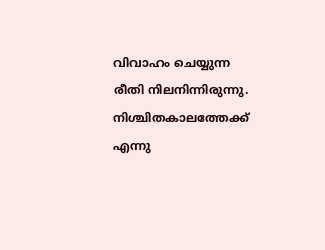വിവാഹം ചെയ്യുന്ന രീതി നിലനിന്നിരുന്നു. നിശ്ചിതകാലത്തേക്ക് എന്നു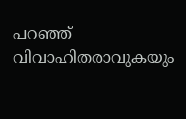പറഞ്ഞ് വിവാഹിതരാവുകയും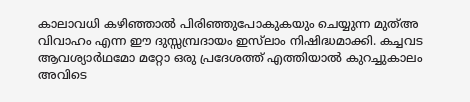കാലാവധി കഴിഞ്ഞാല്‍ പിരിഞ്ഞുപോകുകയും ചെയ്യുന്ന മുത്അ വിവാഹം എന്ന ഈ ദുസ്സമ്പ്രദായം ഇസ്‌ലാം നിഷിദ്ധമാക്കി. കച്ചവട ആവശ്യാര്‍ഥമോ മറ്റോ ഒരു പ്രദേശത്ത് എത്തിയാല്‍ കുറച്ചുകാലം അവിടെ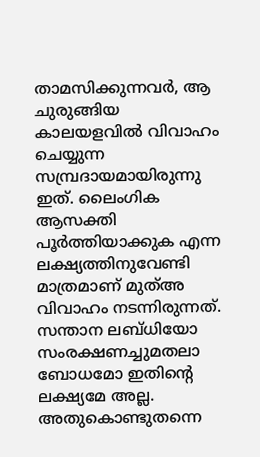താമസിക്കുന്നവര്‍, ആ ചുരുങ്ങിയ കാലയളവില്‍ വിവാഹം ചെയ്യുന്ന സമ്പ്രദായമായിരുന്നു ഇത്. ലൈംഗിക ആസക്തി പൂര്‍ത്തിയാക്കുക എന്ന ലക്ഷ്യത്തിനുവേണ്ടി മാത്രമാണ് മുത്അ വിവാഹം നടന്നിരുന്നത്. സന്താന ലബ്ധിയോ സംരക്ഷണച്ചുമതലാ ബോധമോ ഇതിന്റെ ലക്ഷ്യമേ അല്ല. അതുകൊണ്ടുതന്നെ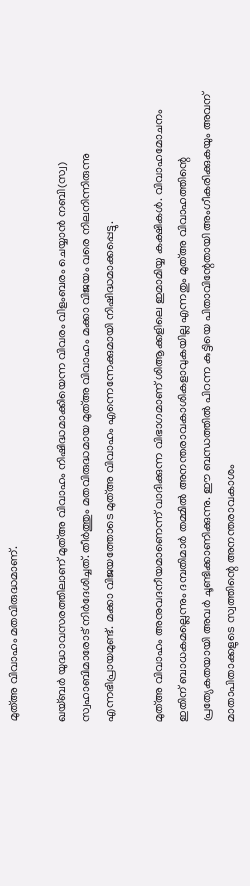മുത്അ വിവാഹം മതവിരുദ്ധമാണ്.

ഖയ്ബര്‍ യുദ്ധാവസരത്തിലാണ് മുത്അ വിവാഹം നിഷിദ്ധമാക്കിയെന്ന വിവരം വിളംബരം ചെയ്യാന്‍ നബി(സ്വ) സ്വഹാബിമാരോട് നിര്‍ദേശിച്ചത്. തീര്‍ത്തും മതവിരുദ്ധമായ മുത്അ വിവാഹം മക്കാ വിജയം വരെ നിലനിന്നിരുന്നു എന്നഭിപ്രായമുണ്ട്. മക്കാ വിജയത്തോടെ മുത്അ വിവാഹം എന്നെന്നേക്കുമായി നിഷിദ്ധമാക്കപ്പെട്ടു.

മുത്അ വിവാഹം അനുവദനീയമാണെന്ന് വാദിക്കുന്ന വിഭാഗമാണ് ശിആക്കളിലെ ഇമാമിയ്യ കക്ഷികള്‍. വിവാഹമോചനം ഇതിന് ബാധകമല്ലെന്നും ദമ്പതിമാര്‍ തമ്മില്‍ അനന്തരാവകാശികളാവുകയില്ല എന്നതും മുത്അ വിവാഹത്തിന്റെ പ്രത്യേകതയായി അവര്‍ ചൂണ്ടിക്കാണിക്കുന്നു. ഈ ബന്ധത്തില്‍ പിറന്ന കുട്ടിയെ പിതാവിന്റേതായി അംഗീകരിക്കുകയും അവന് മാതാപിതാക്കളുടെ സ്വത്തിന്റെ അനന്തരാവകാശം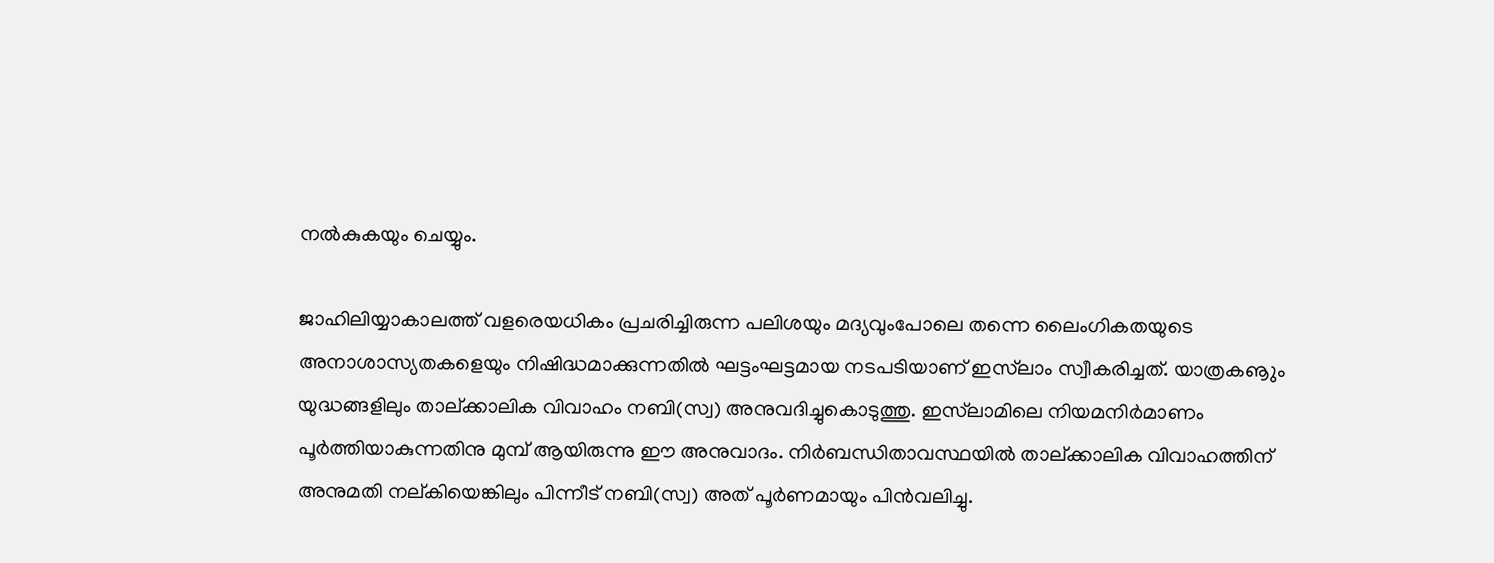നല്‍കുകയും ചെയ്യും.

ജാഹിലിയ്യാകാലത്ത് വളരെയധികം പ്രചരിച്ചിരുന്ന പലിശയും മദ്യവുംപോലെ തന്നെ ലൈംഗികതയുടെ അനാശാസ്യതകളെയും നിഷിദ്ധമാക്കുന്നതില്‍ ഘട്ടംഘട്ടമായ നടപടിയാണ് ഇസ്‌ലാം സ്വീകരിച്ചത്. യാത്രകൡും യുദ്ധങ്ങളിലും താല്ക്കാലിക വിവാഹം നബി(സ്വ) അനുവദിച്ചുകൊടുത്തു. ഇസ്‌ലാമിലെ നിയമനിര്‍മാണം പൂര്‍ത്തിയാകുന്നതിനു മുമ്പ് ആയിരുന്നു ഈ അനുവാദം. നിര്‍ബന്ധിതാവസ്ഥയില്‍ താല്ക്കാലിക വിവാഹത്തിന് അനുമതി നല്കിയെങ്കിലും പിന്നീട് നബി(സ്വ) അത് പൂര്‍ണമായും പിന്‍വലിച്ചു.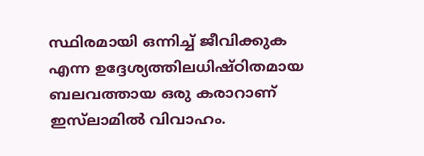സ്ഥിരമായി ഒന്നിച്ച് ജീവിക്കുക എന്ന ഉദ്ദേശ്യത്തിലധിഷ്ഠിതമായ ബലവത്തായ ഒരു കരാറാണ് ഇസ്‌ലാമില്‍ വിവാഹം.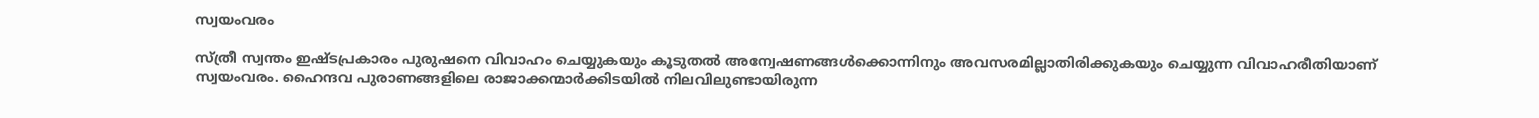സ്വയംവരം

സ്ത്രീ സ്വന്തം ഇഷ്ടപ്രകാരം പുരുഷനെ വിവാഹം ചെയ്യുകയും കൂടുതല്‍ അന്വേഷണങ്ങള്‍ക്കൊന്നിനും അവസരമില്ലാതിരിക്കുകയും ചെയ്യുന്ന വിവാഹരീതിയാണ് സ്വയംവരം. ഹൈന്ദവ പുരാണങ്ങളിലെ രാജാക്കന്മാര്‍ക്കിടയില്‍ നിലവിലുണ്ടായിരുന്ന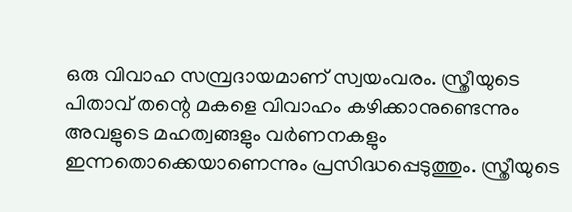ഒരു വിവാഹ സമ്പ്രദായമാണ് സ്വയംവരം. സ്ത്രീയുടെ പിതാവ് തന്റെ മകളെ വിവാഹം കഴിക്കാനുണ്ടെന്നും അവളുടെ മഹത്വങ്ങളും വര്‍ണനകളും ഇന്നതൊക്കെയാണെന്നും പ്രസിദ്ധപ്പെടുത്തും. സ്ത്രീയുടെ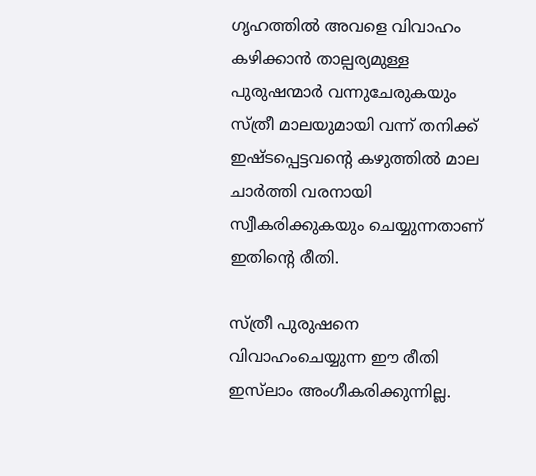ഗൃഹത്തില്‍ അവളെ വിവാഹം കഴിക്കാന്‍ താല്പര്യമുള്ള പുരുഷന്മാര്‍ വന്നുചേരുകയും സ്ത്രീ മാലയുമായി വന്ന് തനിക്ക് ഇഷ്ടപ്പെട്ടവന്റെ കഴുത്തില്‍ മാല ചാര്‍ത്തി വരനായി സ്വീകരിക്കുകയും ചെയ്യുന്നതാണ് ഇതിന്റെ രീതി.

സ്ത്രീ പുരുഷനെ വിവാഹംചെയ്യുന്ന ഈ രീതി ഇസ്‌ലാം അംഗീകരിക്കുന്നില്ല.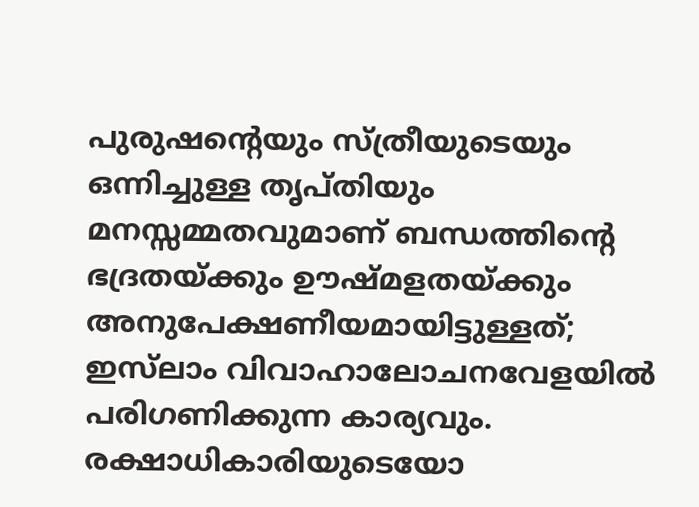പുരുഷന്റെയും സ്ത്രീയുടെയും ഒന്നിച്ചുള്ള തൃപ്തിയും മനസ്സമ്മതവുമാണ് ബന്ധത്തിന്റെ ഭദ്രതയ്ക്കും ഊഷ്മളതയ്ക്കും അനുപേക്ഷണീയമായിട്ടുള്ളത്; ഇസ്‌ലാം വിവാഹാലോചനവേളയില്‍ പരിഗണിക്കുന്ന കാര്യവും. രക്ഷാധികാരിയുടെയോ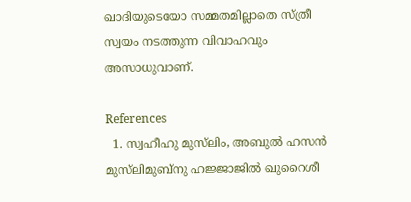ഖാദിയുടെയോ സമ്മതമില്ലാതെ സ്ത്രീ സ്വയം നടത്തുന്ന വിവാഹവും അസാധുവാണ്.

References
  1. സ്വഹീഹു മുസ്‌ലിം, അബുല്‍ ഹസന്‍ മുസ്‌ലിമുബ്‌നു ഹജ്ജാജില്‍ ഖുറൈശീ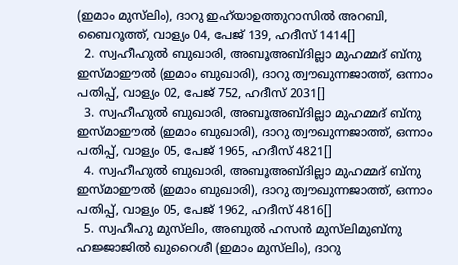(ഇമാം മുസ്‌ലിം), ദാറു ഇഹ്‌യാഉത്തുറാസില്‍ അറബി, ബൈറൂത്ത്, വാള്യം 04, പേജ് 139, ഹദീസ് 1414[]
  2. സ്വഹീഹുല്‍ ബുഖാരി, അബൂഅബ്ദില്ലാ മുഹമ്മദ് ബ്‌നു ഇസ്മാഈല്‍ (ഇമാം ബുഖാരി), ദാറു ത്വൗഖുന്നജാത്ത്, ഒന്നാം പതിപ്പ്, വാള്യം 02, പേജ് 752, ഹദീസ് 2031[]
  3. സ്വഹീഹുല്‍ ബുഖാരി, അബൂഅബ്ദില്ലാ മുഹമ്മദ് ബ്‌നു ഇസ്മാഈല്‍ (ഇമാം ബുഖാരി), ദാറു ത്വൗഖുന്നജാത്ത്, ഒന്നാം പതിപ്പ്, വാള്യം 05, പേജ് 1965, ഹദീസ് 4821[]
  4. സ്വഹീഹുല്‍ ബുഖാരി, അബൂഅബ്ദില്ലാ മുഹമ്മദ് ബ്‌നു ഇസ്മാഈല്‍ (ഇമാം ബുഖാരി), ദാറു ത്വൗഖുന്നജാത്ത്, ഒന്നാം പതിപ്പ്, വാള്യം 05, പേജ് 1962, ഹദീസ് 4816[]
  5. സ്വഹീഹു മുസ്‌ലിം, അബുല്‍ ഹസന്‍ മുസ്‌ലിമുബ്‌നു ഹജ്ജാജില്‍ ഖുറൈശീ (ഇമാം മുസ്‌ലിം), ദാറു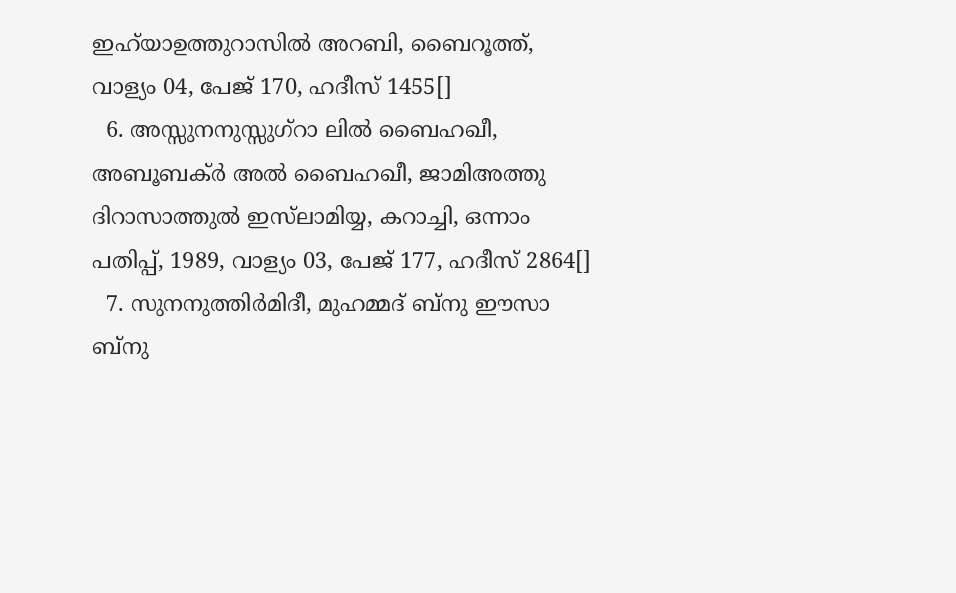ഇഹ്‌യാഉത്തുറാസില്‍ അറബി, ബൈറൂത്ത്, വാള്യം 04, പേജ് 170, ഹദീസ് 1455[]
  6. അസ്സുനനുസ്സുഗ്‌റാ ലില്‍ ബൈഹഖീ, അബൂബക്ര്‍ അല്‍ ബൈഹഖീ, ജാമിഅത്തു ദിറാസാത്തുല്‍ ഇസ്‌ലാമിയ്യ, കറാച്ചി, ഒന്നാം പതിപ്പ്, 1989, വാള്യം 03, പേജ് 177, ഹദീസ് 2864[]
  7. സുനനുത്തിര്‍മിദീ, മുഹമ്മദ് ബ്‌നു ഈസാ ബ്‌നു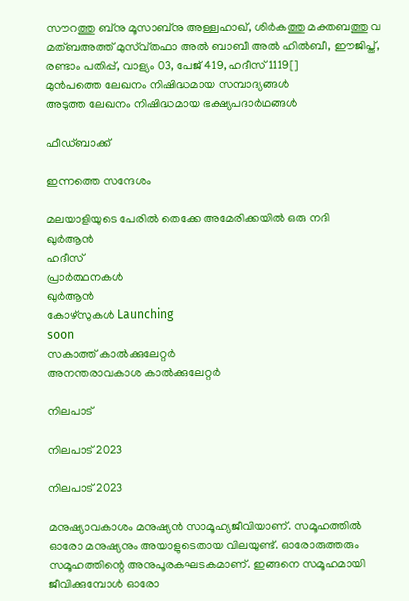സൗറത്തു ബ്‌നു മൂസാബ്‌നു അള്ള്വഹാഖ്, ശിര്‍കത്തു മക്തബത്തു വ മത്ബഅത്ത് മുസ്വ്തഫാ അല്‍ ബാബീ അല്‍ ഹില്‍ബീ, ഈജിപ്ത്, രണ്ടാം പതിപ്പ്, വാള്യം 03, പേജ് 419, ഹദീസ് 1119[]
മുൻപത്തെ ലേഖനം നിഷിദ്ധമായ സമ്പാദ്യങ്ങള്‍
അടുത്ത ലേഖനം നിഷിദ്ധമായ ഭക്ഷ്യപദാര്‍ഥങ്ങള്‍

ഫീഡ്ബാക്ക്

ഇന്നത്തെ സന്ദേശം

മലയാളിയുടെ പേരിൽ തെക്കേ അമേരിക്കയിൽ ഒരു നദി
ഖുർആൻ
ഹദീസ്
പ്രാർത്ഥനകൾ
ഖുർആൻ
കോഴ്സുകൾ Launching
soon
സകാത്ത് കാൽക്കുലേറ്റർ
അനന്തരാവകാശ കാൽക്കുലേറ്റർ

നിലപാട്

നിലപാട് 2023

നിലപാട് 2023

മനുഷ്യാവകാശം മനുഷ്യന്‍ സാമൂഹ്യജീവിയാണ്. സമൂഹത്തില്‍ ഓരോ മനുഷ്യനും അയാളുടെതായ വിലയുണ്ട്. ഓരോരുത്തരും സമൂഹത്തിന്റെ അനുപൂരകഘടകമാണ്. ഇങ്ങനെ സമൂഹമായി ജീവിക്കുമ്പോള്‍ ഓരോ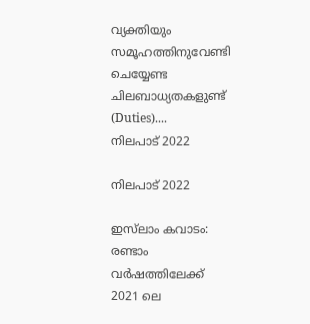വ്യക്തിയും സമൂഹത്തിനുവേണ്ടി ചെയ്യേണ്ട ചിലബാധ്യതകളുണ്ട് (Duties)....
നിലപാട് 2022

നിലപാട് 2022

ഇസ്‌ലാം കവാടം: രണ്ടാം വര്‍ഷത്തിലേക്ക് 2021 ലെ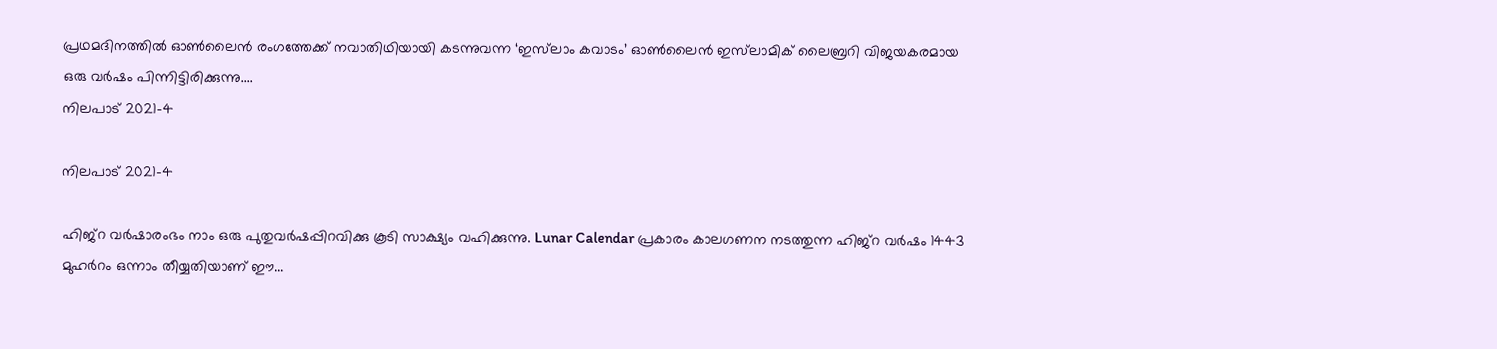പ്രഥമദിനത്തില്‍ ഓണ്‍ലൈന്‍ രംഗത്തേക്ക് നവാതിഥിയായി കടന്നുവന്ന ‘ഇസ്‌ലാം കവാടം’ ഓണ്‍ലൈന്‍ ഇസ്‌ലാമിക് ലൈബ്രറി വിജയകരമായ ഒരു വര്‍ഷം പിന്നിട്ടിരിക്കുന്നു....
നിലപാട് 2021-4

നിലപാട് 2021-4

ഹിജ്‌റ വര്‍ഷാരംഭം നാം ഒരു പുതുവര്‍ഷപ്പിറവിക്കു കൂടി സാക്ഷ്യം വഹിക്കുന്നു. Lunar Calendar പ്രകാരം കാലഗണന നടത്തുന്ന ഹിജ്‌റ വര്‍ഷം 1443 മുഹര്‍റം ഒന്നാം തീയ്യതിയാണ് ഈ...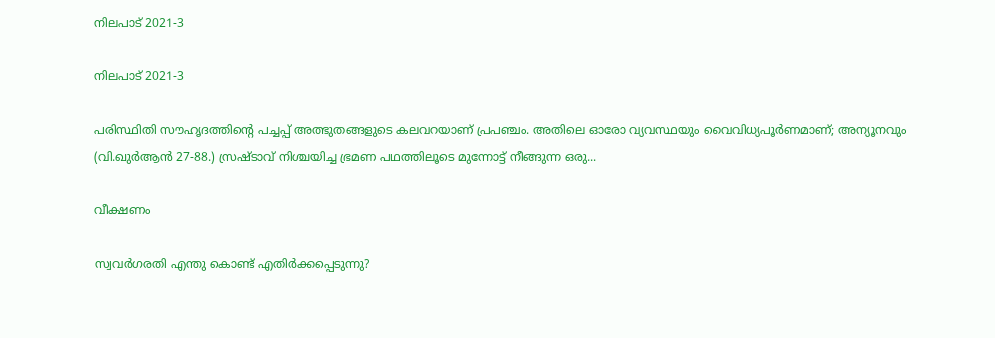നിലപാട് 2021-3

നിലപാട് 2021-3

പരിസ്ഥിതി സൗഹൃദത്തിന്റെ പച്ചപ്പ് അത്ഭുതങ്ങളുടെ കലവറയാണ് പ്രപഞ്ചം. അതിലെ ഓരോ വ്യവസ്ഥയും വൈവിധ്യപൂര്‍ണമാണ്; അന്യൂനവും (വി.ഖുര്‍ആന്‍ 27-88.) സ്രഷ്ടാവ് നിശ്ചയിച്ച ഭ്രമണ പഥത്തിലൂടെ മുന്നോട്ട് നീങ്ങുന്ന ഒരു...

വീക്ഷണം

സ്വവര്‍ഗരതി എന്തു കൊണ്ട് എതിര്‍ക്കപ്പെടുന്നു?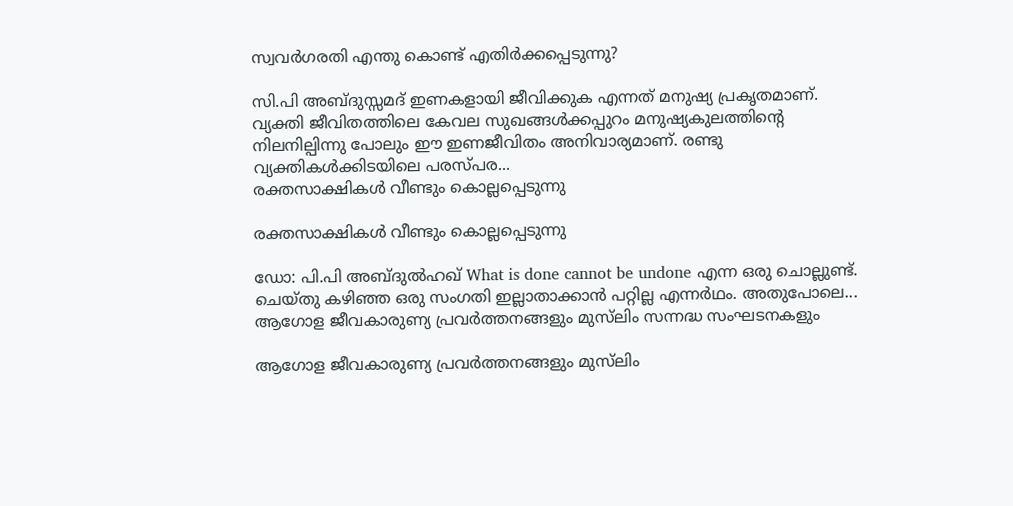സ്വവര്‍ഗരതി എന്തു കൊണ്ട് എതിര്‍ക്കപ്പെടുന്നു?

സി.പി അബ്ദുസ്സമദ് ഇണകളായി ജീവിക്കുക എന്നത് മനുഷ്യ പ്രകൃതമാണ്. വ്യക്തി ജീവിതത്തിലെ കേവല സുഖങ്ങള്‍ക്കപ്പുറം മനുഷ്യകുലത്തിന്റെ നിലനില്പിന്നു പോലും ഈ ഇണജീവിതം അനിവാര്യമാണ്. രണ്ടു വ്യക്തികള്‍ക്കിടയിലെ പരസ്പര...
രക്തസാക്ഷികള്‍ വീണ്ടും കൊല്ലപ്പെടുന്നു

രക്തസാക്ഷികള്‍ വീണ്ടും കൊല്ലപ്പെടുന്നു

ഡോ: പി.പി അബ്ദുല്‍ഹഖ് What is done cannot be undone എന്ന ഒരു ചൊല്ലുണ്ട്. ചെയ്തു കഴിഞ്ഞ ഒരു സംഗതി ഇല്ലാതാക്കാന്‍ പറ്റില്ല എന്നര്‍ഥം. അതുപോലെ...
ആഗോള ജീവകാരുണ്യ പ്രവര്‍ത്തനങ്ങളും മുസ്‌ലിം സന്നദ്ധ സംഘടനകളും

ആഗോള ജീവകാരുണ്യ പ്രവര്‍ത്തനങ്ങളും മുസ്‌ലിം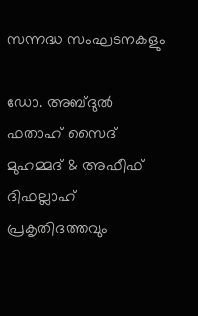സന്നദ്ധ സംഘടനകളും

ഡോ. അബ്ദുല്‍ ഫതാഹ് സൈദ് മുഹമ്മദ് & അഫീഫ് ദിഫല്ലാഹ് പ്രകൃതിദത്തവും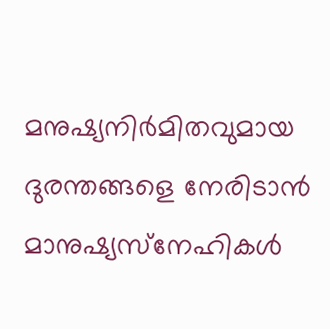മനുഷ്യനിര്‍മിതവുമായ ദുരന്തങ്ങളെ നേരിടാന്‍ മാനുഷ്യസ്‌നേഹികള്‍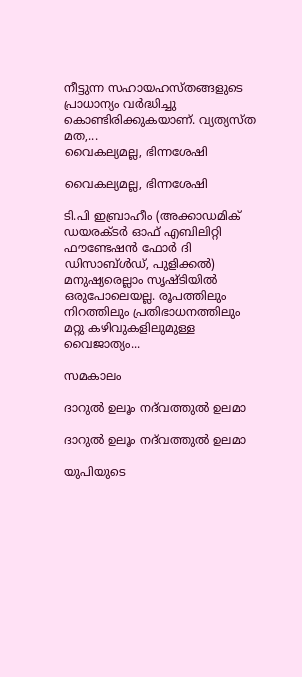നീട്ടുന്ന സഹായഹസ്തങ്ങളുടെ പ്രാധാന്യം വര്‍ദ്ധിച്ചു കൊണ്ടിരിക്കുകയാണ്. വ്യത്യസ്ത മത,...
വൈകല്യമല്ല, ഭിന്നശേഷി

വൈകല്യമല്ല, ഭിന്നശേഷി

ടി.പി ഇബ്രാഹീം (അക്കാഡമിക് ഡയരക്ടര്‍ ഓഫ് എബിലിറ്റി ഫൗണ്ടേഷന്‍ ഫോര്‍ ദി ഡിസാബ്ള്‍ഡ്, പുളിക്കല്‍) മനുഷ്യരെല്ലാം സൃഷ്ടിയില്‍ ഒരുപോലെയല്ല. രൂപത്തിലും നിറത്തിലും പ്രതിഭാധനത്തിലും മറ്റു കഴിവുകളിലുമുള്ള വൈജാത്യം...

സമകാലം

ദാറുല്‍ ഉലൂം നദ്‌വത്തുല്‍ ഉലമാ

ദാറുല്‍ ഉലൂം നദ്‌വത്തുല്‍ ഉലമാ

യുപിയുടെ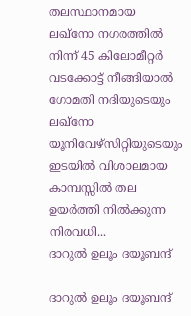തലസ്ഥാനമായ ലഖ്‌നോ നഗരത്തില്‍ നിന്ന് 45 കിലോമീറ്റര്‍ വടക്കോട്ട് നീങ്ങിയാല്‍ ഗോമതി നദിയുടെയും ലഖ്‌നോ യൂനിവേഴ്‌സിറ്റിയുടെയും ഇടയില്‍ വിശാലമായ കാമ്പസ്സില്‍ തല ഉയര്‍ത്തി നില്‍ക്കുന്ന നിരവധി...
ദാറുല്‍ ഉലൂം ദയൂബന്ദ്

ദാറുല്‍ ഉലൂം ദയൂബന്ദ്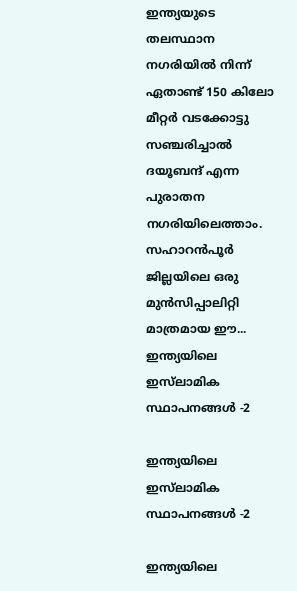ഇന്ത്യയുടെ തലസ്ഥാന നഗരിയില്‍ നിന്ന് ഏതാണ്ട് 150 കിലോ മീറ്റര്‍ വടക്കോട്ടു സഞ്ചരിച്ചാല്‍ ദയൂബന്ദ് എന്ന പുരാതന നഗരിയിലെത്താം. സഹാറന്‍പൂര്‍ ജില്ലയിലെ ഒരു മുന്‍സിപ്പാലിറ്റി മാത്രമായ ഈ...
ഇന്ത്യയിലെ ഇസ്‌ലാമിക സ്ഥാപനങ്ങള്‍ -2

ഇന്ത്യയിലെ ഇസ്‌ലാമിക സ്ഥാപനങ്ങള്‍ -2

ഇന്ത്യയിലെ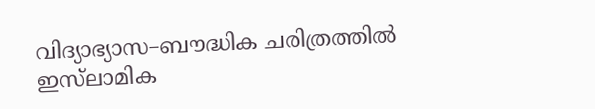വിദ്യാഭ്യാസ–ബൗദ്ധിക ചരിത്രത്തില്‍ ഇസ്‌ലാമിക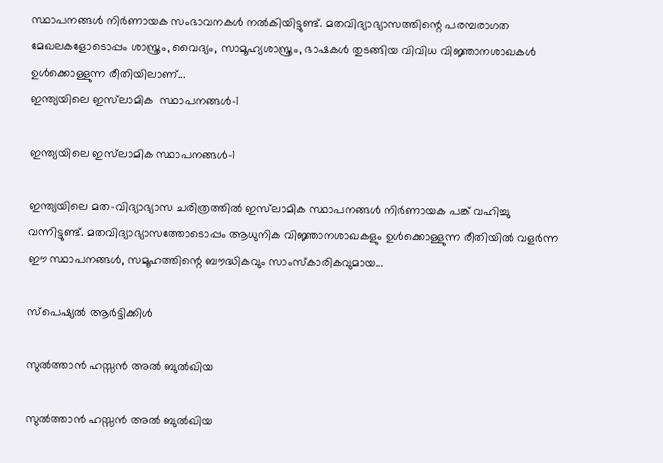സ്ഥാപനങ്ങള്‍ നിര്‍ണായക സംഭാവനകള്‍ നല്‍കിയിട്ടുണ്ട്. മതവിദ്യാഭ്യാസത്തിന്റെ പരമ്പരാഗത മേഖലകളോടൊപ്പം ശാസ്ത്രം, വൈദ്യം, സാമൂഹ്യശാസ്ത്രം, ഭാഷകള്‍ തുടങ്ങിയ വിവിധ വിജ്ഞാനശാഖകള്‍ ഉള്‍ക്കൊള്ളുന്ന രീതിയിലാണ്...
ഇന്ത്യയിലെ ഇസ്‌ലാമിക  സ്ഥാപനങ്ങള്‍-1

ഇന്ത്യയിലെ ഇസ്‌ലാമിക സ്ഥാപനങ്ങള്‍-1

ഇന്ത്യയിലെ മത–വിദ്യാഭ്യാസ ചരിത്രത്തില്‍ ഇസ്‌ലാമിക സ്ഥാപനങ്ങള്‍ നിര്‍ണായക പങ്ക് വഹിച്ചു വന്നിട്ടുണ്ട്. മതവിദ്യാഭ്യാസത്തോടൊപ്പം ആധുനിക വിജ്ഞാനശാഖകളും ഉള്‍ക്കൊള്ളുന്ന രീതിയില്‍ വളര്‍ന്ന ഈ സ്ഥാപനങ്ങള്‍, സമൂഹത്തിന്റെ ബൗദ്ധികവും സാംസ്‌കാരികവുമായ...

സ്പെഷ്യൽ ആർട്ടിക്കിൾ

സുല്‍ത്താന്‍ ഹസ്സന്‍ അല്‍ ബുല്‍ഖിയ

സുല്‍ത്താന്‍ ഹസ്സന്‍ അല്‍ ബുല്‍ഖിയ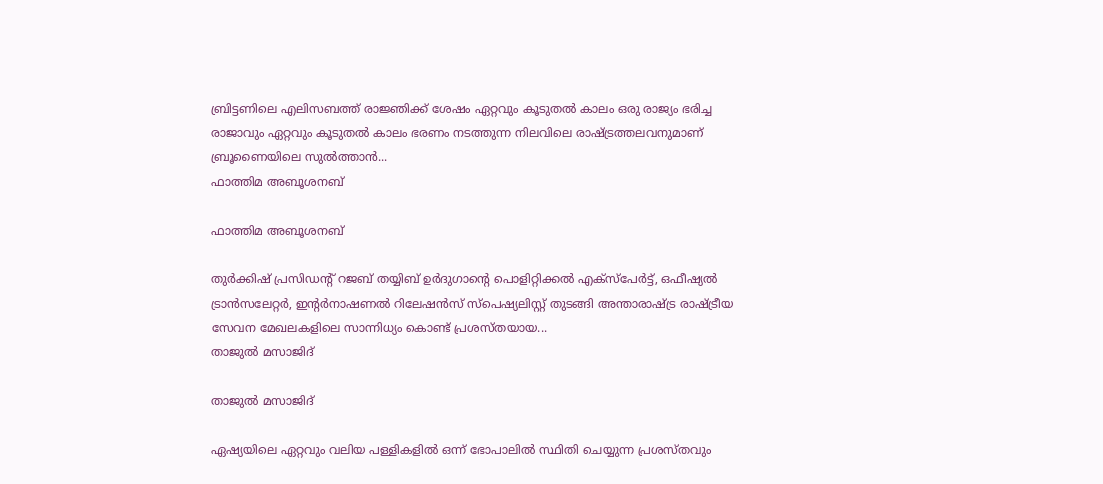ബ്രിട്ടണിലെ എലിസബത്ത് രാജ്ഞിക്ക് ശേഷം ഏറ്റവും കൂടുതല്‍ കാലം ഒരു രാജ്യം ഭരിച്ച രാജാവും ഏറ്റവും കൂടുതല്‍ കാലം ഭരണം നടത്തുന്ന നിലവിലെ രാഷ്ട്രത്തലവനുമാണ് ബ്രൂണൈയിലെ സുല്‍ത്താന്‍...
ഫാത്തിമ അബൂശനബ്

ഫാത്തിമ അബൂശനബ്

തുര്‍ക്കിഷ് പ്രസിഡന്റ് റജബ് തയ്യിബ് ഉര്‍ദുഗാന്റെ പൊളിറ്റിക്കല്‍ എക്‌സ്‌പേര്‍ട്ട്, ഒഫീഷ്യല്‍ ട്രാന്‍സലേറ്റര്‍, ഇന്റര്‍നാഷണല്‍ റിലേഷന്‍സ് സ്‌പെഷ്യലിസ്റ്റ് തുടങ്ങി അന്താരാഷ്ട്ര രാഷ്ട്രീയ സേവന മേഖലകളിലെ സാന്നിധ്യം കൊണ്ട് പ്രശസ്തയായ...
താജുല്‍ മസാജിദ്

താജുല്‍ മസാജിദ്

ഏഷ്യയിലെ ഏറ്റവും വലിയ പള്ളികളില്‍ ഒന്ന് ഭോപാലില്‍ സ്ഥിതി ചെയ്യുന്ന പ്രശസ്തവും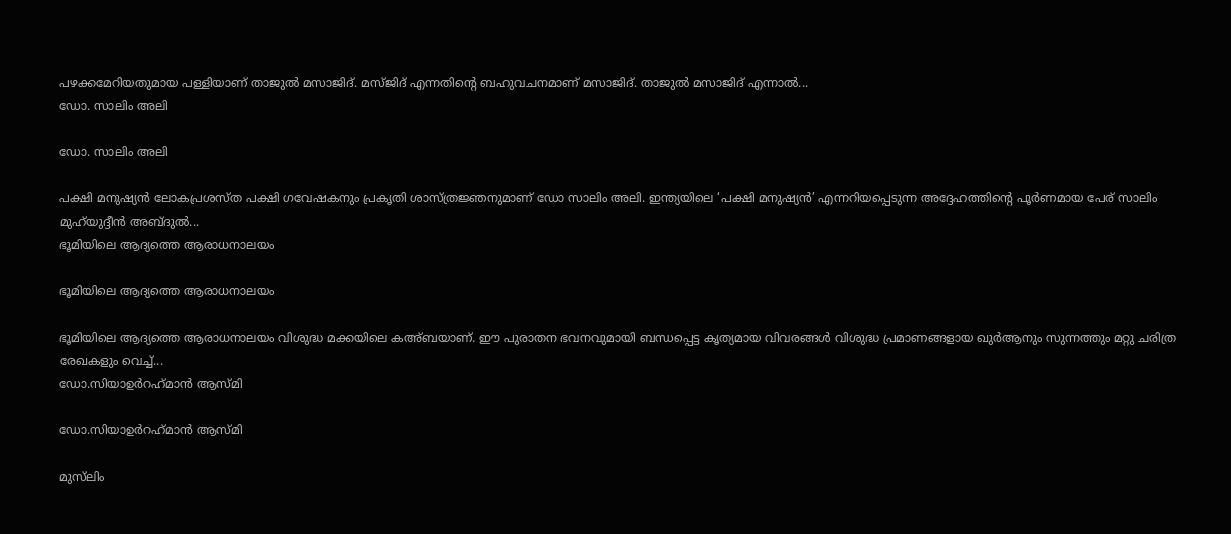പഴക്കമേറിയതുമായ പള്ളിയാണ് താജുല്‍ മസാജിദ്. മസ്ജിദ് എന്നതിന്റെ ബഹുവചനമാണ് മസാജിദ്. താജുല്‍ മസാജിദ് എന്നാല്‍...
ഡോ. സാലിം അലി

ഡോ. സാലിം അലി

പക്ഷി മനുഷ്യന്‍ ലോകപ്രശസ്ത പക്ഷി ഗവേഷകനും പ്രകൃതി ശാസ്ത്രജ്ഞനുമാണ് ഡോ സാലിം അലി. ഇന്ത്യയിലെ ‘പക്ഷി മനുഷ്യന്‍’ എന്നറിയപ്പെടുന്ന അദ്ദേഹത്തിന്റെ പൂര്‍ണമായ പേര് സാലിം മുഹ്‌യുദ്ദീന്‍ അബ്ദുല്‍...
ഭൂമിയിലെ ആദ്യത്തെ ആരാധനാലയം

ഭൂമിയിലെ ആദ്യത്തെ ആരാധനാലയം

ഭൂമിയിലെ ആദ്യത്തെ ആരാധനാലയം വിശുദ്ധ മക്കയിലെ കഅ്ബയാണ്. ഈ പുരാതന ഭവനവുമായി ബന്ധപ്പെട്ട കൃത്യമായ വിവരങ്ങള്‍ വിശുദ്ധ പ്രമാണങ്ങളായ ഖുര്‍ആനും സുന്നത്തും മറ്റു ചരിത്ര രേഖകളും വെച്ച്...
ഡോ.സിയാഉര്‍റഹ്‌മാന്‍ ആസ്മി

ഡോ.സിയാഉര്‍റഹ്‌മാന്‍ ആസ്മി

മുസ്‌ലിം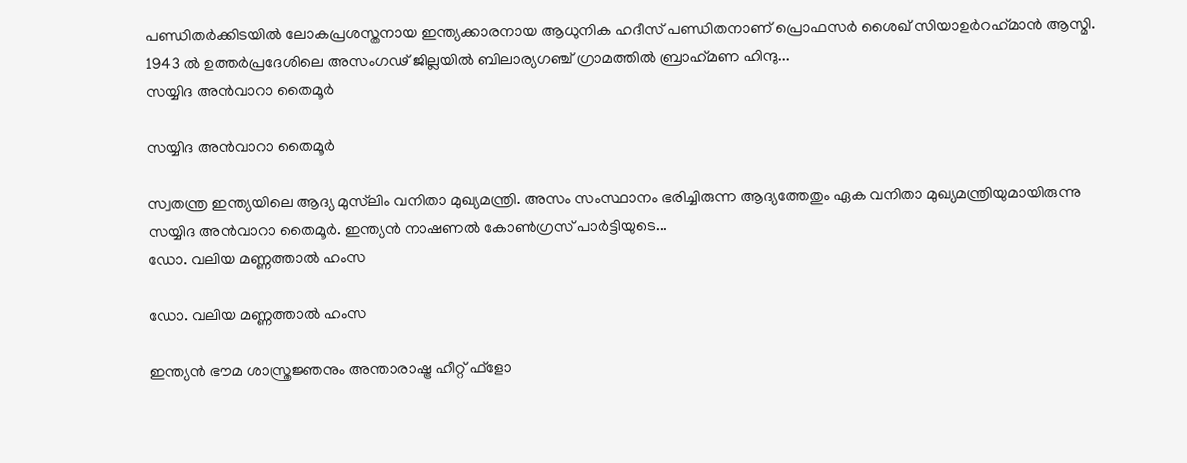പണ്ഡിതര്‍ക്കിടയില്‍ ലോകപ്രശസ്തനായ ഇന്ത്യക്കാരനായ ആധുനിക ഹദീസ് പണ്ഡിതനാണ് പ്രൊഫസര്‍ ശൈഖ് സിയാഉര്‍റഹ്‌മാന്‍ ആസ്മി. 1943 ല്‍ ഉത്തര്‍പ്രദേശിലെ അസംഗഢ് ജില്ലയില്‍ ബിലാര്യഗഞ്ച് ഗ്രാമത്തില്‍ ബ്രാഹ്‌മണ ഹിന്ദു...
സയ്യിദ അന്‍വാറാ തൈമൂര്‍

സയ്യിദ അന്‍വാറാ തൈമൂര്‍

സ്വതന്ത്ര ഇന്ത്യയിലെ ആദ്യ മുസ്‌ലിം വനിതാ മുഖ്യമന്ത്രി. അസം സംസ്ഥാനം ഭരിച്ചിരുന്ന ആദ്യത്തേതും ഏക വനിതാ മുഖ്യമന്ത്രിയുമായിരുന്നു സയ്യിദ അന്‍വാറാ തൈമൂര്‍. ഇന്ത്യന്‍ നാഷണല്‍ കോണ്‍ഗ്രസ് പാര്‍ട്ടിയുടെ...
ഡോ. വലിയ മണ്ണത്താല്‍ ഹംസ

ഡോ. വലിയ മണ്ണത്താല്‍ ഹംസ

ഇന്ത്യന്‍ ഭൗമ ശാസ്ത്രജ്ഞനും അന്താരാഷ്ട്ര ഹീറ്റ് ഫ്‌ളോ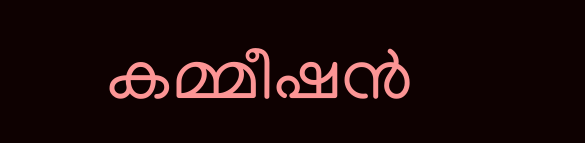കമ്മീഷന്‍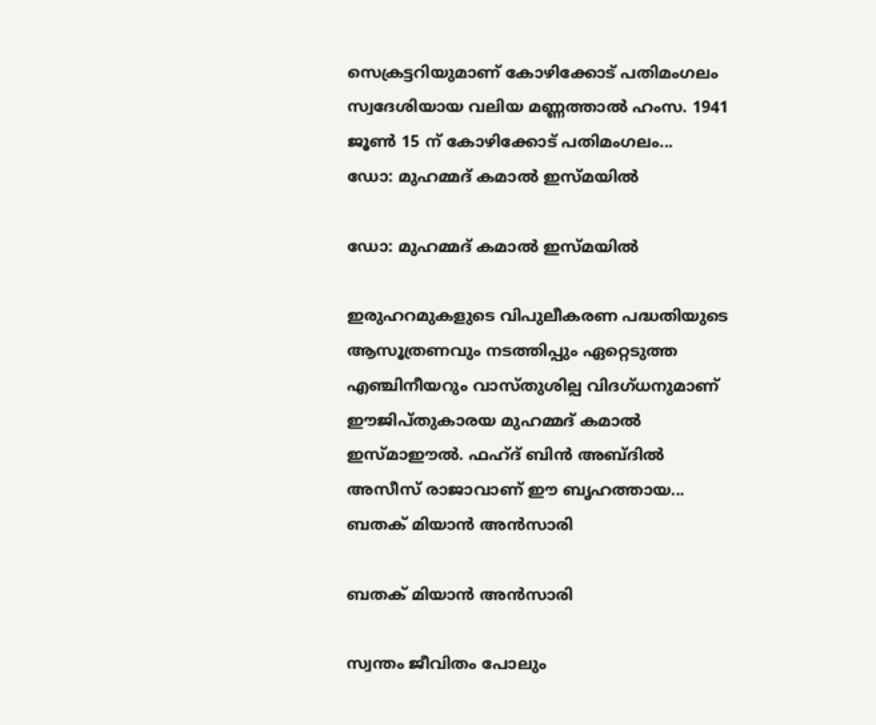സെക്രട്ടറിയുമാണ് കോഴിക്കോട് പതിമംഗലം സ്വദേശിയായ വലിയ മണ്ണത്താല്‍ ഹംസ. 1941 ജൂണ്‍ 15 ന് കോഴിക്കോട് പതിമംഗലം...
ഡോ: മുഹമ്മദ് കമാല്‍ ഇസ്മയില്‍

ഡോ: മുഹമ്മദ് കമാല്‍ ഇസ്മയില്‍

ഇരുഹറമുകളുടെ വിപുലീകരണ പദ്ധതിയുടെ ആസൂത്രണവും നടത്തിപ്പും ഏറ്റെടുത്ത എഞ്ചിനീയറും വാസ്തുശില്പ വിദഗ്ധനുമാണ് ഈജിപ്തുകാരയ മുഹമ്മദ് കമാല്‍ ഇസ്മാഈല്‍. ഫഹ്ദ് ബിന്‍ അബ്ദില്‍ അസീസ് രാജാവാണ് ഈ ബൃഹത്തായ...
ബതക് മിയാന്‍ അന്‍സാരി

ബതക് മിയാന്‍ അന്‍സാരി

സ്വന്തം ജീവിതം പോലും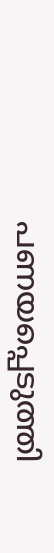പണയപ്പെടുത്തി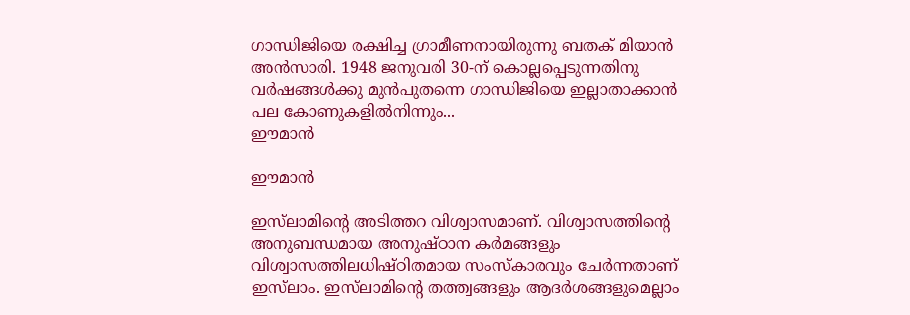ഗാന്ധിജിയെ രക്ഷിച്ച ഗ്രാമീണനായിരുന്നു ബതക് മിയാന്‍ അന്‍സാരി. 1948 ജനുവരി 30-ന് കൊല്ലപ്പെടുന്നതിനു വര്‍ഷങ്ങള്‍ക്കു മുന്‍പുതന്നെ ഗാന്ധിജിയെ ഇല്ലാതാക്കാന്‍ പല കോണുകളില്‍നിന്നും...
ഈമാന്‍

ഈമാന്‍

ഇസ്‌ലാമിന്റെ അടിത്തറ വിശ്വാസമാണ്. വിശ്വാസത്തിന്റെ അനുബന്ധമായ അനുഷ്ഠാന കര്‍മങ്ങളും വിശ്വാസത്തിലധിഷ്ഠിതമായ സംസ്‌കാരവും ചേര്‍ന്നതാണ് ഇസ്‌ലാം. ഇസ്‌ലാമിന്റെ തത്ത്വങ്ങളും ആദര്‍ശങ്ങളുമെല്ലാം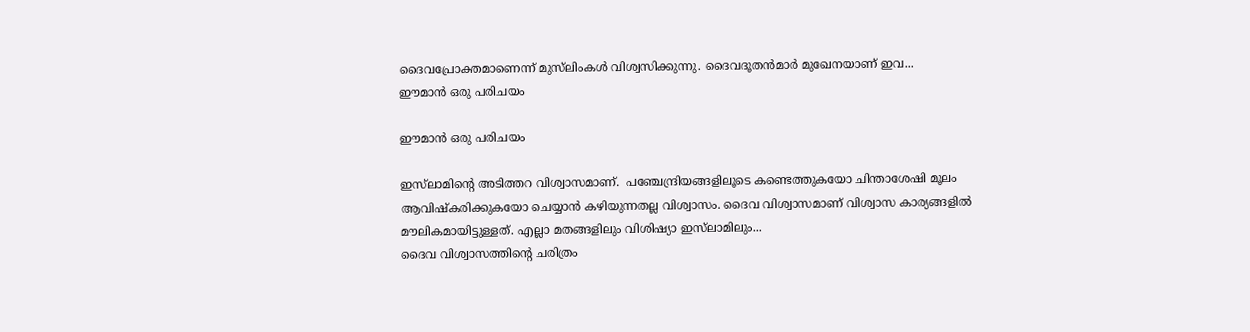ദൈവപ്രോക്തമാണെന്ന് മുസ്‌ലിംകള്‍ വിശ്വസിക്കുന്നു. ദൈവദൂതന്‍മാര്‍ മുഖേനയാണ് ഇവ...
ഈമാന്‍ ഒരു പരിചയം

ഈമാന്‍ ഒരു പരിചയം

ഇസ്‌ലാമിന്റെ അടിത്തറ വിശ്വാസമാണ്.  പഞ്ചേന്ദ്രിയങ്ങളിലൂടെ കണ്ടെത്തുകയോ ചിന്താശേഷി മൂലം ആവിഷ്‌കരിക്കുകയോ ചെയ്യാന്‍ കഴിയുന്നതല്ല വിശ്വാസം. ദൈവ വിശ്വാസമാണ് വിശ്വാസ കാര്യങ്ങളില്‍ മൗലികമായിട്ടുള്ളത്. എല്ലാ മതങ്ങളിലും വിശിഷ്യാ ഇസ്‌ലാമിലും...
ദൈവ വിശ്വാസത്തിന്റെ ചരിത്രം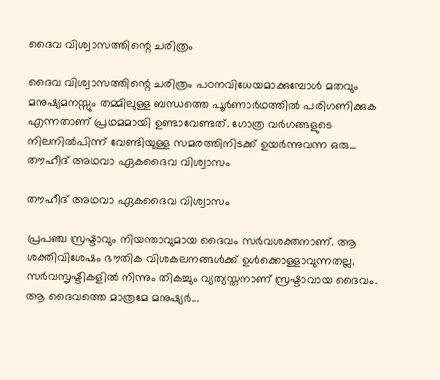ദൈവ വിശ്വാസത്തിന്റെ ചരിത്രം

ദൈവ വിശ്വാസത്തിന്റെ ചരിത്രം പഠനവിധേയമാക്കുമ്പോള്‍ മതവും മനുഷ്യമനസ്സും തമ്മിലുള്ള ബന്ധത്തെ പൂര്‍ണാര്‍ഥത്തില്‍ പരിഗണിക്കുക എന്നതാണ് പ്രഥമമായി ഉണ്ടാവേണ്ടത്. ഗോത്ര വര്‍ഗങ്ങളുടെ നിലനില്‍പിന്ന് വേണ്ടിയുള്ള സമരത്തിനിടക്ക് ഉയര്‍ന്നുവന്ന ഒരു...
തൗഹീദ് അഥവാ ഏകദൈവ വിശ്വാസം

തൗഹീദ് അഥവാ ഏകദൈവ വിശ്വാസം

പ്രപഞ്ച സ്രഷ്ടാവും നിയന്താവുമായ ദൈവം സര്‍വശക്തനാണ്. ആ ശക്തിവിശേഷം ഭൗതിക വിശകലനങ്ങള്‍ക്ക് ഉള്‍ക്കൊള്ളാവുന്നതല്ല. സര്‍വസൃഷ്ടികളില്‍ നിന്നും തികച്ചും വ്യത്യസ്തനാണ് സ്രഷ്ടാവായ ദൈവം. ആ ദൈവത്തെ മാത്രമേ മനുഷ്യര്‍...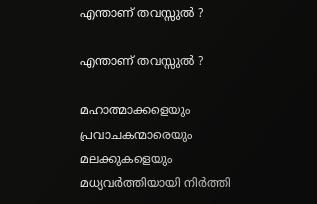എന്താണ് തവസ്സുല്‍ ?

എന്താണ് തവസ്സുല്‍ ?

മഹാത്മാക്കളെയും പ്രവാചകന്മാരെയും മലക്കുകളെയും മധ്യവര്‍ത്തിയായി നിര്‍ത്തി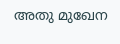അതു മുഖേന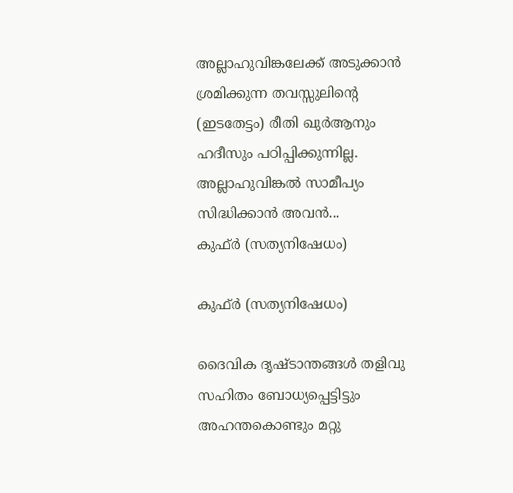അല്ലാഹുവിങ്കലേക്ക് അടുക്കാന്‍ ശ്രമിക്കുന്ന തവസ്സുലിന്റെ (ഇടതേട്ടം) രീതി ഖുര്‍ആനും ഹദീസും പഠിപ്പിക്കുന്നില്ല. അല്ലാഹുവിങ്കല്‍ സാമീപ്യം സിദ്ധിക്കാന്‍ അവന്‍...
കുഫ്ര്‍ (സത്യനിഷേധം)

കുഫ്ര്‍ (സത്യനിഷേധം)

ദൈവിക ദൃഷ്‌ടാന്തങ്ങൾ തളിവു സഹിതം ബോധ്യപ്പെട്ടിട്ടും അഹന്തകൊണ്ടും മറ്റു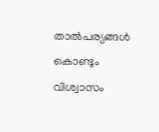താൽപര്യങ്ങൾ കൊണ്ടും വിശ്വാസം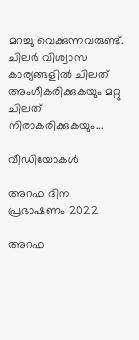മറച്ചു വെക്കുന്നവരുണ്ട്‌. ചിലർ വിശ്വാസ കാര്യങ്ങളിൽ ചിലത്‌ അംഗീകരിക്കുകയും മറ്റു ചിലത്‌ നിരാകരിക്കുകയും...

വീഡിയോകൾ

അറഫ ദിന പ്രഭാഷണം 2022

അറഫ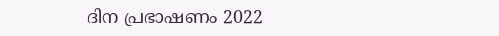ദിന പ്രഭാഷണം 2022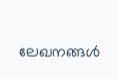ലേഖനങ്ങൾ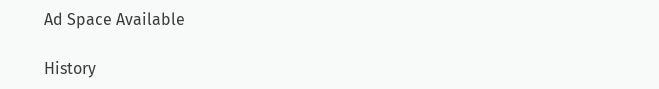Ad Space Available

History